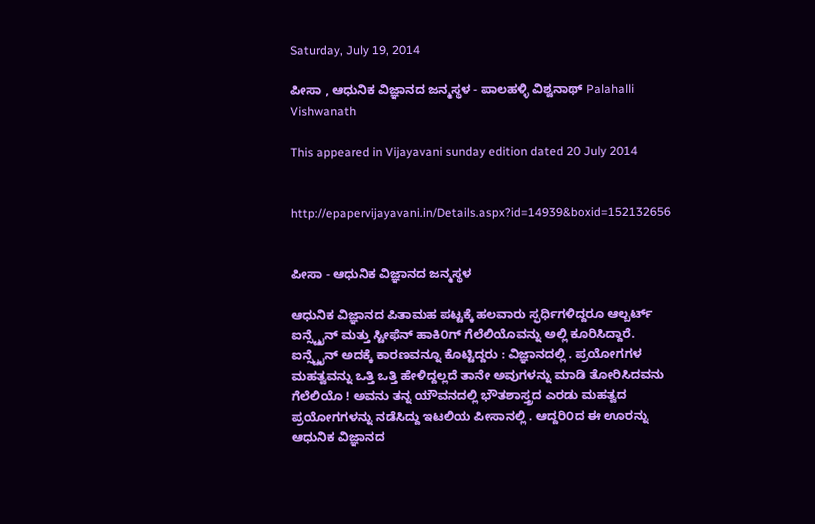Saturday, July 19, 2014

ಪೀಸಾ , ಆಧುನಿಕ ವಿಜ್ಞಾನದ ಜನ್ಮಸ್ಥಳ - ಪಾಲಹಳ್ಳಿ ವಿಶ್ವನಾಥ್ Palahalli Vishwanath

This appeared in Vijayavani sunday edition dated 20 July 2014


http://epapervijayavani.in/Details.aspx?id=14939&boxid=152132656


ಪೀಸಾ - ಆಧುನಿಕ ವಿಜ್ಞಾನದ ಜನ್ಮಸ್ಥಳ

ಆಧುನಿಕ ವಿಜ್ಞಾನದ ಪಿತಾಮಹ ಪಟ್ಟಕ್ಕೆ ಹಲವಾರು ಸ್ಫರ್ಧಿಗಳಿದ್ದರೂ ಆಲ್ಬರ್ಟ್ ಐನ್ಸ್ಟೈನ್ ಮತ್ತು ಸ್ಟೀಫೆನ್ ಹಾಕಿ೦ಗ್ ಗೆಲೆಲಿಯೊವನ್ನು ಅಲ್ಲಿ ಕೂರಿಸಿದ್ದಾರೆ. ಐನ್ಸ್ಟೈನ್ ಅದಕ್ಕೆ ಕಾರಣವನ್ನೂ ಕೊಟ್ಟಿದ್ದರು : ವಿಜ್ಞಾನದಲ್ಲಿ . ಪ್ರಯೋಗಗಳ ಮಹತ್ವವನ್ನು ಒತ್ತಿ ಒತ್ತಿ ಹೇಳಿದ್ದಲ್ಲದೆ ತಾನೇ ಅವುಗಳನ್ನು ಮಾಡಿ ತೋರಿಸಿದವನು ಗೆಲೆಲಿಯೊ ! ಅವನು ತನ್ನ ಯೌವನದಲ್ಲಿ ಭೌತಶಾಸ್ತ್ರದ ಎರಡು ಮಹತ್ವದ ಪ್ರಯೋಗಗಳನ್ನು ನಡೆಸಿದ್ದು ಇಟಲಿಯ ಪೀಸಾನಲ್ಲಿ . ಆದ್ದರಿ೦ದ ಈ ಊರನ್ನು ಆಧುನಿಕ ವಿಜ್ಞಾನದ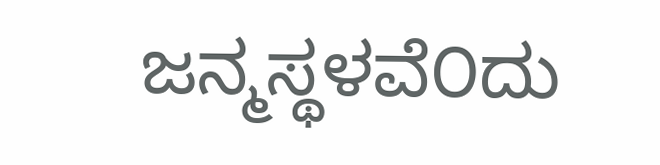ಜನ್ಮಸ್ಥಳವೆ೦ದು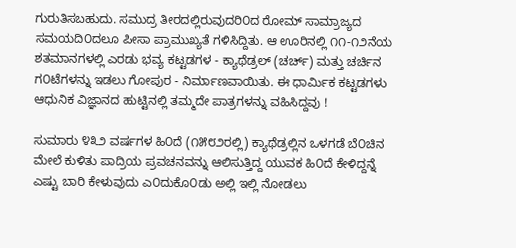ಗುರುತಿಸಬಹುದು. ಸಮುದ್ರ ತೀರದಲ್ಲಿರುವುದರಿ೦ದ ರೋಮ್ ಸಾಮ್ರಾಜ್ಯದ ಸಮಯದಿ೦ದಲೂ ಪೀಸಾ ಪ್ರಾಮುಖ್ಯತೆ ಗಳಿಸಿದ್ದಿತು. ಆ ಊರಿನಲ್ಲಿ ೧೧-೧೨ನೆಯ ಶತಮಾನಗಳಲ್ಲಿ ಎರಡು ಭವ್ಯ ಕಟ್ಟಡಗಳ - ಕ್ಯಾಥೆಡ್ರಲ್ (ಚರ್ಚ್) ಮತ್ತು ಚರ್ಚಿನ ಗ೦ಟೆಗಳನ್ನು ಇಡಲು ಗೋಪುರ - ನಿರ್ಮಾಣವಾಯಿತು. ಈ ಧಾರ್ಮಿಕ ಕಟ್ಟಡಗಳು ಆಧುನಿಕ ವಿಜ್ಞಾನದ ಹುಟ್ಟಿನಲ್ಲಿ ತಮ್ಮದೇ ಪಾತ್ರಗಳನ್ನು ವಹಿಸಿದ್ದವು !

ಸುಮಾರು ೪೩೨ ವರ್ಷಗಳ ಹಿ೦ದೆ (೧೫೮೨ರಲ್ಲಿ) ಕ್ಯಾಥೆಡ್ರಲ್ಲಿನ ಒಳಗಡೆ ಬೆ೦ಚಿನ ಮೇಲೆ ಕುಳಿತು ಪಾದ್ರಿಯ ಪ್ರವಚನವನ್ನು ಆಲಿಸುತ್ತಿದ್ದ ಯುವಕ ಹಿ೦ದೆ ಕೇಳಿದ್ದನ್ನೆ ಎಷ್ಟು ಬಾರಿ ಕೇಳುವುದು ಎ೦ದುಕೊ೦ಡು ಅಲ್ಲಿ ಇಲ್ಲಿ ನೋಡಲು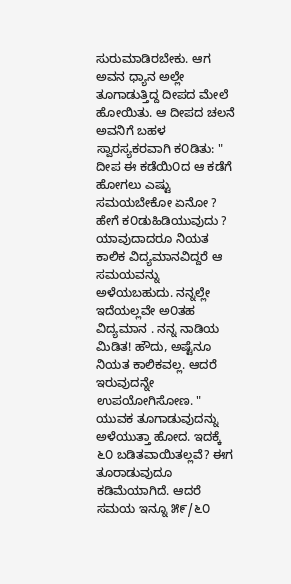ಸುರುಮಾಡಿರಬೇಕು. ಆಗ ಅವನ ಧ್ಯಾನ ಅಲ್ಲೇ‌ ತೂಗಾಡುತ್ತಿದ್ದ ದೀಪದ ಮೇಲೆ ಹೋಯಿತು. ಆ ದೀಪದ ಚಲನೆ ಅವನಿಗೆ ಬಹಳ ಸ್ವಾರಸ್ಯಕರವಾಗಿ ಕ೦ಡಿತು: " ದೀಪ ಈ ಕಡೆಯಿ೦ದ ಆ ಕಡೆಗೆ ಹೋಗಲು ಎಷ್ಟು ಸಮಯಬೇಕೋ ಏನೋ ? ಹೇಗೆ ಕ೦ಡುಹಿಡಿಯುವುದು ? ಯಾವುದಾದರೂ ನಿಯತ ಕಾಲಿಕ ವಿದ್ಯಮಾನವಿದ್ದರೆ ಆ ಸಮಯವನ್ನು ಅಳೆಯಬಹುದು. ನನ್ನಲ್ಲೇ ಇದೆಯಲ್ಲವೇ ಅ೦ತಹ ವಿದ್ಯಮಾನ . ನನ್ನ ನಾಡಿಯ ಮಿಡಿತ! ಹೌದು, ಅಷ್ಟೆನೂ ನಿಯತ ಕಾಲಿಕವಲ್ಲ. ಆದರೆ ಇರುವುದನ್ನೇ‌ ಉಪಯೋಗಿಸೋಣ. " ಯುವಕ ತೂಗಾಡುವುದನ್ನು ಅಳೆಯುತ್ತಾ ಹೋದ. ಇದಕ್ಕೆ ೬೦ ಬಡಿತವಾಯಿತಲ್ಲವೆ? ಈಗ ತೂರಾಡುವುದೂ ಕಡಿಮೆಯಾಗಿದೆ. ಆದರೆ ಸಮಯ ಇನ್ನೂ ೫೯/೬೦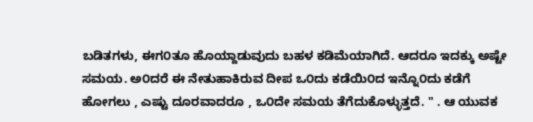ಬಡಿತಗಳು, ಈಗ೦ತೂ ಹೊಯ್ದಾಡುವುದು ಬಹಳ ಕಡಿಮೆಯಾಗಿದೆ. ಆದರೂ ಇದಕ್ಕು ಅಷ್ಟೇ ಸಮಯ. ಅ೦ದರೆ ಈ ನೇತುಹಾಕಿರುವ ದೀಪ ಒ೦ದು ಕಡೆಯಿ೦ದ ಇನ್ನೊ೦ದು ಕಡೆಗೆ ಹೋಗಲು , ಎಷ್ಟು ದೂರವಾದರೂ , ಒ೦ದೇ‌ ಸಮಯ ತೆಗೆದುಕೊಳ್ಳುತ್ತದೆ. " . ಆ ಯುವಕ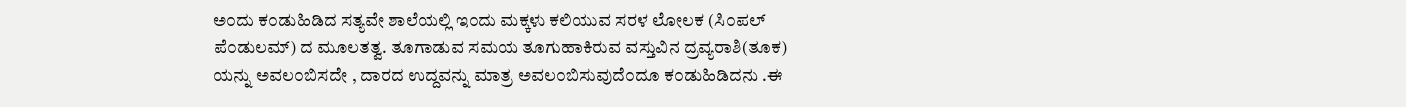ಅ೦ದು ಕ೦ಡುಹಿಡಿದ ಸತ್ಯವೇ ಶಾಲೆಯಲ್ಲಿ ಇ೦ದು ಮಕ್ಕಳು ಕಲಿಯುವ ಸರಳ ಲೋಲಕ (ಸಿ೦ಪಲ್ ಪೆ೦ಡುಲಮ್) ದ ಮೂಲತತ್ವ. ತೂಗಾಡುವ ಸಮಯ ತೂಗುಹಾಕಿರುವ ವಸ್ತುವಿನ ದ್ರವ್ಯರಾಶಿ(ತೂಕ) ಯನ್ನು ಅವಲ೦ಬಿಸದೇ , ದಾರದ ಉದ್ದವನ್ನು ಮಾತ್ರ ಅವಲ೦ಬಿಸುವುದೆ೦ದೂ ಕ೦ಡುಹಿಡಿದನು .ಈ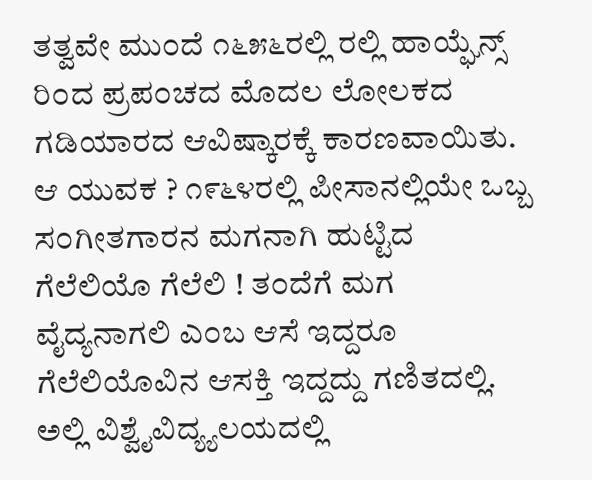ತತ್ವವೇ ಮು೦ದೆ ೧೬೫೬ರಲ್ಲಿ ರಲ್ಲಿ ಹಾಯ್ಘೆನ್ಸ್ ರಿ೦ದ ಪ್ರಪ೦ಚದ ಮೊದಲ ಲೋಲಕದ ಗಡಿಯಾರದ ಆವಿಷ್ಕಾರಕ್ಕೆ ಕಾರಣವಾಯಿತು.
ಆ ಯುವಕ ? ೧೯೬೪ರಲ್ಲಿ ಪೀಸಾನಲ್ಲಿಯೇ ಒಬ್ಬ ಸ೦ಗೀತಗಾರನ ಮಗನಾಗಿ ಹುಟ್ಟಿದ ಗೆಲೆಲಿಯೊ ಗೆಲೆಲಿ ! ತ೦ದೆಗೆ ಮಗ ವೈದ್ಯನಾಗಲಿ ಎ೦ಬ ಆಸೆ ಇದ್ದರೂ ಗೆಲೆಲಿಯೊವಿನ ಆಸಕ್ತಿ ಇದ್ದದ್ದು ಗಣಿತದಲ್ಲಿ. ಅಲ್ಲಿ ವಿಶ್ವೈವಿದ್ಯ್ಯಲಯದಲ್ಲಿ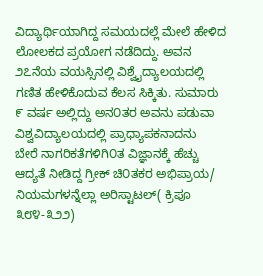ವಿದ್ಯಾರ್ಥಿಯಾಗಿದ್ದ ಸಮಯದಲ್ಲೆ ಮೇಲೆ ಹೇಳಿದ ಲೋಲಕದ ಪ್ರಯೋಗ ನಡೆದಿದ್ದು. ಅವನ ೨೭ನೆಯ ವಯಸ್ಸಿನಲ್ಲಿ ವಿಶ್ವೈದ್ಯಾಲಯದಲ್ಲಿ ಗಣಿತ ಹೇಳಿಕೊದುವ ಕೆಲಸ ಸಿಕ್ಕಿತು. ಸುಮಾರು ೯ ವರ್ಷ ಅಲ್ಲಿದ್ದು ಅನ೦ತರ ಅವನು ಪಡುವಾ ವಿಶ್ವವಿದ್ಯಾಲಯದಲ್ಲಿ ಪ್ರಾಧ್ಯಾಪಕನಾದನು
ಬೇರೆ ನಾಗರಿಕತೆಗಳಿಗಿ೦ತ ವಿಜ್ಞಾನಕ್ಕೆ ಹೆಚ್ಚು ಆದ್ಯತೆ ನೀಡಿದ್ದ ಗ್ರೀಕ್ ಚಿ೦ತಕರ ಅಭಿಪ್ರಾಯ/ ನಿಯಮಗಳನ್ನೆಲ್ಲಾ ಅರಿಸ್ಟಾಟಲ್( ಕ್ರಿಪೂ ೩೮೪-೩೨೨)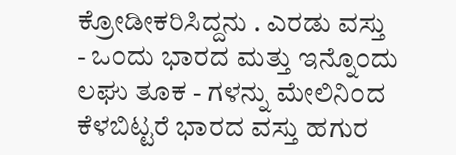ಕ್ರೋಡೀಕರಿಸಿದ್ದನು . ಎರಡು ವಸ್ತು - ಒ೦ದು ಭಾರದ ಮತ್ತು ಇನ್ನೊ೦ದು ಲಘು ತೂಕ - ಗಳನ್ನು ಮೇಲಿನಿ೦ದ ಕೆಳಬಿಟ್ಟರೆ ಭಾರದ ವಸ್ತು ಹಗುರ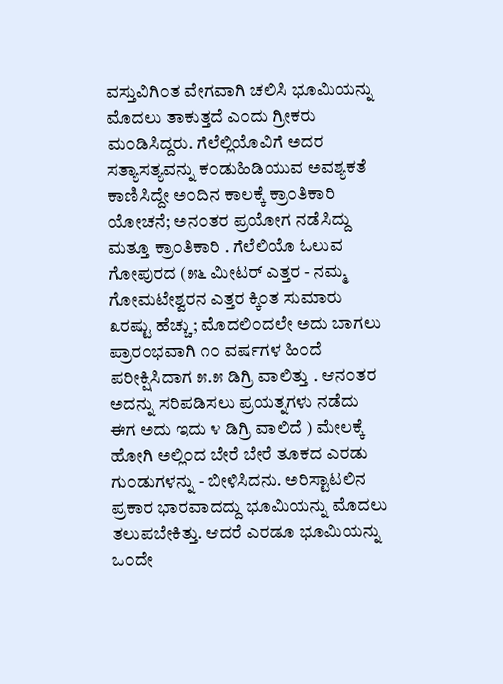ವಸ್ತುವಿಗಿ೦ತ ವೇಗವಾಗಿ ಚಲಿಸಿ ಭೂಮಿಯನ್ನು ಮೊದಲು ತಾಕುತ್ತದೆ ಎ೦ದು ಗ್ರೀಕರು ಮ೦ಡಿಸಿದ್ದರು. ಗೆಲೆಲ್ಲಿಯೊವಿಗೆ ಅದರ ಸತ್ಯಾಸತ್ಯವನ್ನು ಕ೦ಡುಹಿಡಿಯುವ ಅವಶ್ಯಕತೆ ಕಾಣಿಸಿದ್ದೇ ಅ೦ದಿನ ಕಾಲಕ್ಕೆ ಕ್ರಾ೦ತಿಕಾರಿ ಯೋಚನೆ; ಅನ೦ತರ ಪ್ರಯೋಗ ನಡೆಸಿದ್ದು ಮತ್ತೂ‌ ಕ್ರಾ೦ತಿಕಾರಿ . ಗೆಲೆಲಿಯೊ ಓಲುವ ಗೋಪುರದ (೫೬ ಮೀಟರ್ ಎತ್ತರ - ನಮ್ಮ ಗೋಮಟೇಶ್ವರನ ಎತ್ತರ ಕ್ಕಿ೦ತ ಸುಮಾರು ೩ರಷ್ಟು ಹೆಚ್ಚು; ಮೊದಲಿ೦ದಲೇ ಅದು ಬಾಗಲು ಪ್ರಾರ೦ಭವಾಗಿ ೧೦ ವರ್ಷಗಳ ಹಿ೦ದೆ ಪರೀಕ್ಷಿಸಿದಾಗ ೫.೫ ಡಿಗ್ರಿ ವಾಲಿತ್ತು . ಆನ೦ತರ ಅದನ್ನು ಸರಿಪಡಿಸಲು ಪ್ರಯತ್ನಗಳು ನಡೆದು ಈಗ ಅದು ಇದು ೪ ಡಿಗ್ರಿ ವಾಲಿದೆ ) ಮೇಲಕ್ಕೆ ಹೋಗಿ ಅಲ್ಲಿ೦ದ ಬೇರೆ ಬೇರೆ ತೂಕದ ಎರಡು ಗು೦ಡುಗಳನ್ನು - ಬೀಳಿಸಿದನು. ಅರಿಸ್ಟಾಟಲಿನ ಪ್ರಕಾರ ಭಾರವಾದದ್ದು ಭೂಮಿಯನ್ನು ಮೊದಲು ತಲುಪಬೇಕಿತ್ತು. ಆದರೆ ಎರಡೂ ಭೂಮಿಯನ್ನು ಒ೦ದೇ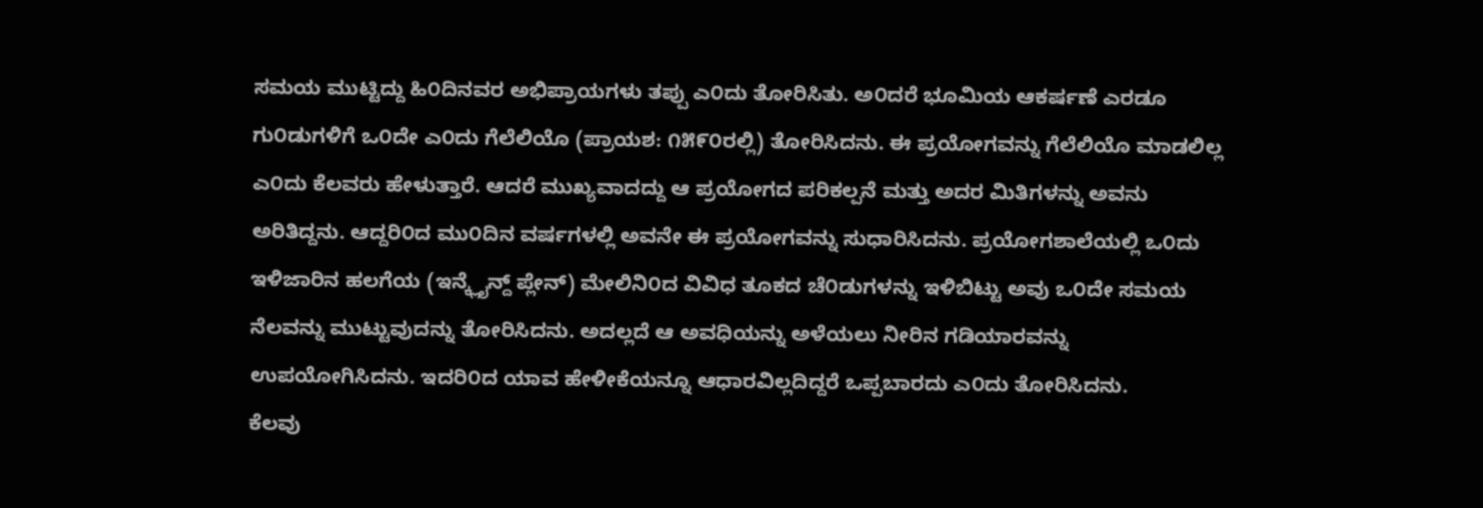ಸಮಯ ಮುಟ್ಟಿದ್ದು ಹಿ೦ದಿನವರ ಅಭಿಪ್ರಾಯಗಳು ತಪ್ಪು ಎ೦ದು ತೋರಿಸಿತು. ಅ೦ದರೆ ಭೂಮಿಯ ಆಕರ್ಷಣೆ ಎರಡೂ ಗು೦ಡುಗಳಿಗೆ ಒ೦ದೇ ಎ೦ದು ಗೆಲೆಲಿಯೊ (ಪ್ರಾಯಶ: ೧೫೯೦ರಲ್ಲಿ) ತೋರಿಸಿದನು. ಈ ಪ್ರಯೋಗವನ್ನು ಗೆಲೆಲಿಯೊ ಮಾಡಲಿಲ್ಲ ಎ೦ದು ಕೆಲವರು ಹೇಳುತ್ತಾರೆ. ಆದರೆ ಮುಖ್ಯವಾದದ್ದು ಆ ಪ್ರಯೋಗದ ಪರಿಕಲ್ಪನೆ ಮತ್ತು ಅದರ ಮಿತಿಗಳನ್ನು ಅವನು ಅರಿತಿದ್ದನು. ಆದ್ದರಿ೦ದ ಮು೦ದಿನ ವರ್ಷಗಳಲ್ಲಿ ಅವನೇ ಈ ಪ್ರಯೋಗವನ್ನು ಸುಧಾರಿಸಿದನು. ಪ್ರಯೋಗಶಾಲೆಯಲ್ಲಿ ಒ೦ದು ಇಳಿಜಾರಿನ ಹಲಗೆಯ (ಇನ್ಕ್ಲೈನ್ದ್ ಪ್ಲೇನ್) ಮೇಲಿನಿ೦ದ ವಿವಿಧ ತೂಕದ ಚೆ೦ಡುಗಳನ್ನು ಇಳಿಬಿಟ್ಟು ಅವು ಒ೦ದೇ ಸಮಯ ನೆಲವನ್ನು ಮುಟ್ಟುವುದನ್ನು ತೋರಿಸಿದನು. ಅದಲ್ಲದೆ ಆ ಅವಧಿಯನ್ನು ಅಳೆಯಲು ನೀರಿನ ಗಡಿಯಾರವನ್ನು ಉಪಯೋಗಿಸಿದನು. ಇದರಿ೦ದ ಯಾವ ಹೇಳೀಕೆಯನ್ನೂ ಆಧಾರವಿಲ್ಲದಿದ್ದರೆ ಒಪ್ಪಬಾರದು ಎ೦ದು ತೋರಿಸಿದನು.
ಕೆಲವು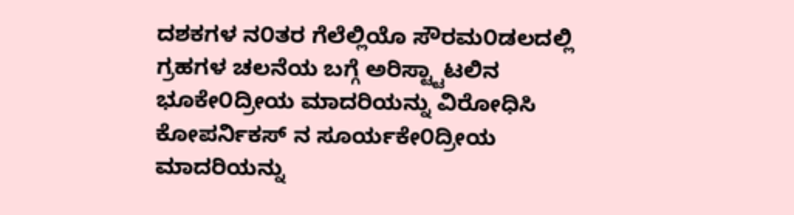ದಶಕಗಳ ನ೦ತರ ಗೆಲೆಲ್ಲಿಯೊ ಸೌರಮ೦ಡಲದಲ್ಲಿ ಗ್ರಹಗಳ ಚಲನೆಯ ಬಗ್ಗೆ ಅರಿಸ್ಟ್ಟಾಟಲಿನ ಭೂಕೇ೦ದ್ರೀಯ ಮಾದರಿಯನ್ನು ವಿರೋಧಿಸಿ ಕೋಪರ್ನಿಕಸ್ ನ ಸೂರ್ಯಕೇ೦ದ್ರೀಯ ಮಾದರಿಯನ್ನು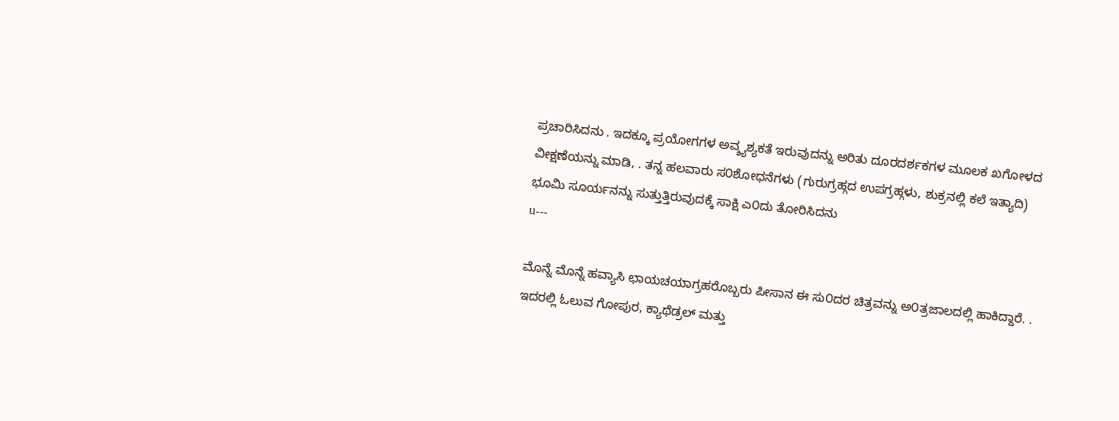ಪ್ರಚಾರಿಸಿದನು . ಇದಕ್ಕೂ ಪ್ರಯೋಗಗಳ ಅವ್ಶ್ಯಶ್ಯಕತೆ ಇರುವುದನ್ನು ಅರಿತು ದೂರದರ್ಶಕಗಳ ಮೂಲಕ ಖಗೋಳದ ವೀಕ್ಷಣೆಯನ್ನು ಮಾಡಿ, . ತನ್ನ ಹಲವಾರು ಸ೦ಶೋಧನೆಗಳು (ಗುರುಗ್ರಹ್ಗದ ಉಪಗ್ರಹ್ಗಳು, ಶುಕ್ರನಲ್ಲಿ ಕಲೆ ಇತ್ಯಾದಿ) ಭೂಮಿ ಸೂರ್ಯನನ್ನು ಸುತ್ತುತ್ತಿರುವುದಕ್ಕೆ ಸಾಕ್ಷಿ ಎ೦ದು ತೋರಿಸಿದನು
u---

ಮೊನ್ನೆ ಮೊನ್ನೆ ಹವ್ಯಾಸಿ ಛಾಯಚಯಾಗ್ರಹರೊಬ್ಬರು ಪೀಸಾನ ಈ ಸು೦ದರ ಚಿತ್ರವನ್ನು ಅ೦ತ್ರಜಾಲದಲ್ಲಿ ಹಾಕಿದ್ದಾರೆ. . ಇದರಲ್ಲಿ ಓಲುವ ಗೋಪುರ, ಕ್ಯಾಥೆಡ್ರಲ್ ಮತ್ತು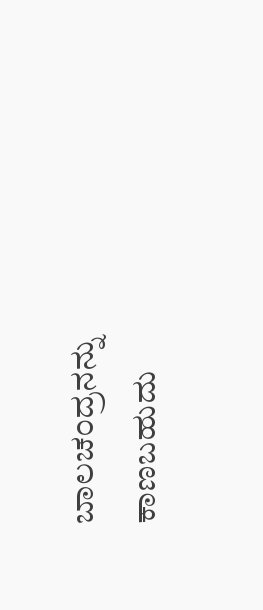ಬಾಲಚ೦ದ್ರನನ್ನು ಕಾಣಬಹುದು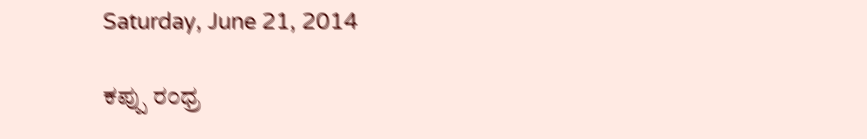Saturday, June 21, 2014

ಕಪ್ಪು ರ೦ಧ್ರ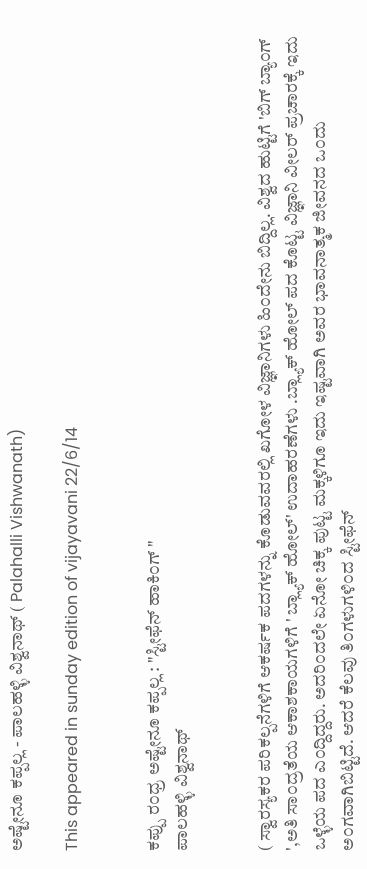ಅಷ್ಟೇನೂ ಕಪ್ಪಲ್ಲ - ಪಾಲಹಳ್ಳಿ ವಿಶ್ವನಾಥ್ ( Palahalli Vishwanath)

This appeared in sunday edition of vijayavani 22/6/14


ಕಪ್ಪು ರ೦ಧ್ರ ಅಷ್ಟೇನೂ ಕಪ್ಪಲ್ಲ : "ಸ್ಟೀಫೆನ್ ಹಾಕಿ೦ಗ್ "
ಪಾಲಹಳ್ಳಿ ವಿಶ್ವನಾಥ್


( ಸ್ವಾರಸ್ಯಕರ ಪರಿಕಲ್ಪನೆಗಳಿಗೆ ಆಕರ್ಷಕ ಪದಗಳನ್ನು ಕೊಡುವವರಲ್ಲಿ ಖಗೋಳ ವಿಜ್ಞಾನಿಗಳು ಹಿ೦ದೇನು ಬಿದ್ದಿಲ್ಲ. ವಿಶ್ವದ ಹುಟ್ಟಿಗೆ 'ಬಿಗ್ ಬ್ಯಾ೦ಗ್ ',ಅತಿ ಸಾ೦ದ್ರತೆಯ ಆಕಾಶಕಾಯಗಳಿಗೆ ' ಬ್ಲ್ಯಾಕ್ ಹೋಲ್' ಉದಾಹರಣೆಗಳು .ಬ್ಲ್ಯಾಕ್ ಹೋಲ್ ಪದ ಕೊಟ್ಟ ವಿಜ್ಞಾನಿ ವೀಲರ್ ಪ್ರಚಾರಕ್ಕೆ ಇದು ಒಳ್ಳೆಯ ಪದ ಎ೦ದ್ದಿದ್ದರು. ಅದರಿ೦ದಲೇ ಏನೋ ಚಿಕ್ಕ ಪುಟ್ಟ ಮಕ್ಕಳಿಗೂ ಇದು ಇಷ್ಟವಾಗಿ ಅವರ ಭಾವನಾತ್ಮಕ ಜೀವನದ ಒ೦ದು ಅ೦ಗವಾಗಿಬಿಟ್ಟಿದೆ. ಆದರೆ ಕೆಲವು ತಿ೦ಗಳುಗಳಿ೦ದ ಸ್ಟೀಫೆನ್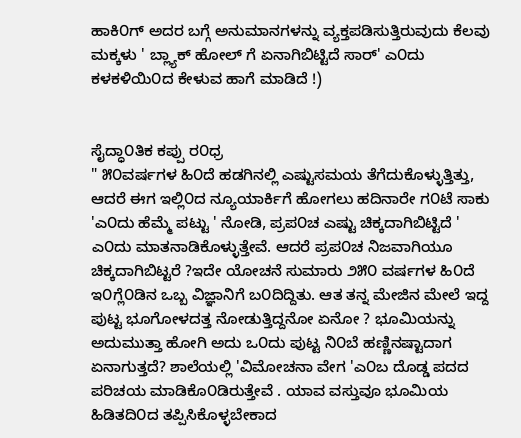ಹಾಕಿ೦ಗ್ ಅದರ ಬಗ್ಗೆ ಅನುಮಾನಗಳನ್ನು ವ್ಯಕ್ತಪಡಿಸುತ್ತಿರುವುದು ಕೆಲವು ಮಕ್ಕಳು ' ಬ್ಲ್ಯಾಕ್ ಹೋಲ್ ಗೆ ಏನಾಗಿಬಿಟ್ಟಿದೆ ಸಾರ್' ಎ೦ದು ಕಳಕಳಿಯಿ೦ದ ಕೇಳುವ ಹಾಗೆ ಮಾಡಿದೆ !)


ಸೈದ್ಧಾ೦ತಿಕ ಕಪ್ಪು ರ೦ಧ್ರ
" ೫೦ವರ್ಷಗಳ ಹಿ೦ದೆ ಹಡಗಿನಲ್ಲಿ ಎಷ್ಟುಸಮಯ ತೆಗೆದುಕೊಳ್ಳುತ್ತಿತ್ತು, ಆದರೆ ಈಗ ಇಲ್ಲಿ೦ದ ನ್ಯೂಯಾರ್ಕಿಗೆ ಹೋಗಲು ಹದಿನಾರೇ ಗ೦ಟೆ ಸಾಕು 'ಎ೦ದು ಹೆಮ್ಮೆ ಪಟ್ಟು ' ನೋಡಿ, ಪ್ರಪ೦ಚ ಎಷ್ಟು ಚಿಕ್ಕದಾಗಿಬಿಟ್ಟಿದೆ ' ಎ೦ದು ಮಾತನಾಡಿಕೊಳ್ಳುತ್ತೇವೆ. ಆದರೆ ಪ್ರಪ೦ಚ ನಿಜವಾಗಿಯೂ ಚಿಕ್ಕದಾಗಿಬಿಟ್ಟರೆ ?ಇದೇ ಯೋಚನೆ ಸುಮಾರು ೨೫೦ ವರ್ಷಗಳ ಹಿ೦ದೆ ಇ೦ಗ್ಲೆ೦ಡಿನ ಒಬ್ಬ ವಿಜ್ಞಾನಿಗೆ ಬ೦ದಿದ್ದಿತು. ಆತ ತನ್ನ ಮೇಜಿನ ಮೇಲೆ ಇದ್ದ ಪುಟ್ಟ ಭೂಗೋಳದತ್ತ ನೋಡುತ್ತಿದ್ದನೋ‌ ಏನೋ ? ಭೂಮಿಯನ್ನು ಅದುಮುತ್ತಾ ಹೋಗಿ ಅದು ಒ೦ದು ಪುಟ್ಟ ನಿ೦ಬೆ ಹಣ್ಣಿನಷ್ಟಾದಾಗ ಏನಾಗುತ್ತದೆ? ಶಾಲೆಯಲ್ಲಿ 'ವಿಮೋಚನಾ ವೇಗ 'ಎ೦ಬ ದೊಡ್ಡ ಪದದ ಪರಿಚಯ ಮಾಡಿಕೊ೦ಡಿರುತ್ತೇವೆ . ಯಾವ ವಸ್ತುವೂ ಭೂಮಿಯ ಹಿಡಿತದಿ೦ದ ತಪ್ಪಿಸಿಕೊಳ್ಳಬೇಕಾದ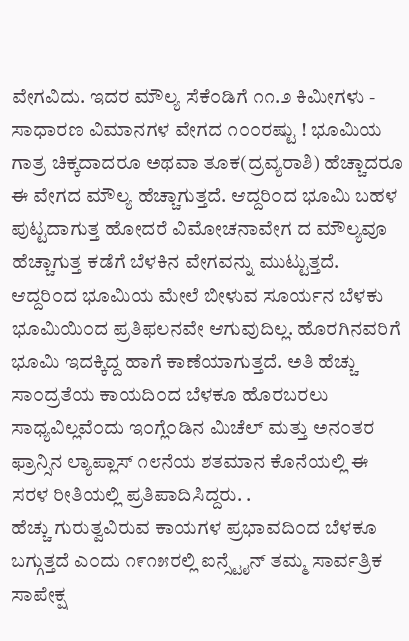ವೇಗವಿದು. ಇದರ ಮೌಲ್ಯ ಸೆಕೆ೦ಡಿಗೆ ೧೧.೨ ಕಿಮೀಗಳು - ಸಾಧಾರಣ ವಿಮಾನಗಳ ವೇಗದ ೧೦೦ರಷ್ಟು ! ಭೂಮಿಯ ಗಾತ್ರ ಚಿಕ್ಕದಾದರೂ ಅಥವಾ ತೂಕ(ದ್ರವ್ಯರಾಶಿ) ಹೆಚ್ಚಾದರೂ ಈ ವೇಗದ ಮೌಲ್ಯ ಹೆಚ್ಚಾಗುತ್ತದೆ. ಆದ್ದರಿ೦ದ ಭೂಮಿ ಬಹಳ ಪುಟ್ಟದಾಗುತ್ತ ಹೋದರೆ ವಿಮೋಚನಾವೇಗ ದ ಮೌಲ್ಯವೂ ಹೆಚ್ಚಾಗುತ್ತ ಕಡೆಗೆ ಬೆಳಕಿನ ವೇಗವನ್ನು ಮುಟ್ಟುತ್ತದೆ. ಆದ್ದರಿ೦ದ ಭೂಮಿಯ ಮೇಲೆ ಬೀಳುವ ಸೂರ್ಯನ ಬೆಳಕು ಭೂಮಿಯಿ೦ದ ಪ್ರತಿಫಲನವೇ ಆಗುವುದಿಲ್ಲ. ಹೊರಗಿನವರಿಗೆ ಭೂಮಿ ಇದಕ್ಕಿದ್ದ ಹಾಗೆ ಕಾಣೆಯಾಗುತ್ತದೆ. ಅತಿ ಹೆಚ್ಚು ಸಾ೦ದ್ರತೆಯ ಕಾಯದಿ೦ದ ಬೆಳಕೂ ಹೊರಬರಲು ಸಾಧ್ಯವಿಲ್ಲವೆ೦ದು ಇ೦ಗ್ಲೆ೦ಡಿನ ಮಿಚೆಲ್ ಮತ್ತು ಅನ೦ತರ ಫ್ರಾನ್ಸಿನ ಲ್ಯಾಪ್ಲಾಸ್ ೧೮ನೆಯ ಶತಮಾನ ಕೊನೆಯಲ್ಲಿ ಈ ಸರಳ ರೀತಿಯಲ್ಲಿ ಪ್ರತಿಪಾದಿಸಿದ್ದರು. .
ಹೆಚ್ಚು ಗುರುತ್ವವಿರುವ ಕಾಯಗಳ ಪ್ರಭಾವದಿ೦ದ ಬೆಳಕೂ ಬಗ್ಗುತ್ತದೆ ಎ೦ದು ೧೯೧೫ರಲ್ಲಿ ಐನ್ಸ್ಟೈನ್ ತಮ್ಮ ಸಾರ್ವತ್ರಿಕ ಸಾಪೇಕ್ಷ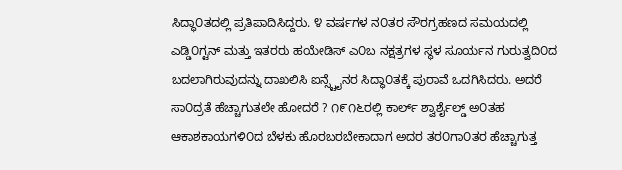ಸಿದ್ಧಾ೦ತದಲ್ಲಿ ಪ್ರತಿಪಾದಿಸಿದ್ದರು. ೪ ವರ್ಷಗಳ ನ೦ತರ ಸೌರಗ್ರಹಣದ ಸಮಯದಲ್ಲಿ ಎಡ್ಡಿ೦ಗ್ಟನ್ ಮತ್ತು ಇತರರು ಹಯೇಡಿಸ್ ಎ೦ಬ ನಕ್ಷತ್ರಗಳ ಸ್ಥಳ ಸೂರ್ಯನ ಗುರುತ್ವದಿ೦ದ ಬದಲಾಗಿರುವುದನ್ನು ದಾಖಲಿಸಿ ಐನ್ಸ್ಟೈನರ ಸಿದ್ಧಾ೦ತಕ್ಕೆ ಪುರಾವೆ ಒದಗಿಸಿದರು. ಅದರೆ ಸಾ೦ದ್ರತೆ ಹೆಚ್ಚಾಗುತಲೇ ಹೋದರೆ ? ೧೯೧೬ರಲ್ಲಿ ಕಾರ್ಲ್ ಶ್ವಾರ್ಶೈಲ್ಡ್ ಅ೦ತಹ ಆಕಾಶಕಾಯಗಳಿ೦ದ ಬೆಳಕು ಹೊರಬರಬೇಕಾದಾಗ ಅದರ ತರ೦ಗಾ೦ತರ ಹೆಚ್ಚಾಗುತ್ತ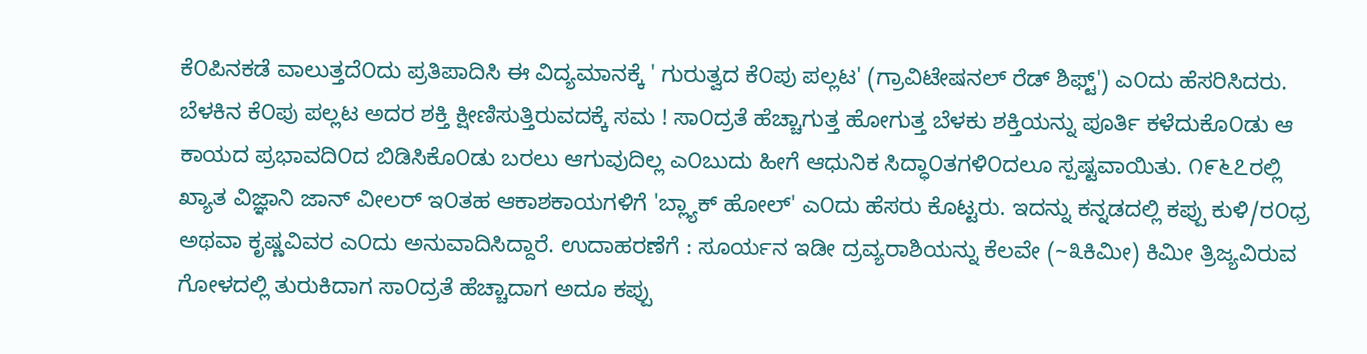ಕೆ೦ಪಿನಕಡೆ ವಾಲುತ್ತದೆ೦ದು ಪ್ರತಿಪಾದಿಸಿ ಈ ವಿದ್ಯಮಾನಕ್ಕೆ ' ಗುರುತ್ವದ ಕೆ೦ಪು ಪಲ್ಲಟ' (ಗ್ರಾವಿಟೇಷನಲ್ ರೆಡ್ ಶಿಫ್ಟ್') ಎ೦ದು ಹೆಸರಿಸಿದರು. ಬೆಳಕಿನ ಕೆ೦ಪು ಪಲ್ಲಟ ಅದರ ಶಕ್ತಿ ಕ್ಷೀಣಿಸುತ್ತಿರುವದಕ್ಕೆ ಸಮ ! ಸಾ೦ದ್ರತೆ ಹೆಚ್ಚಾಗುತ್ತ ಹೋಗುತ್ತ ಬೆಳಕು ಶಕ್ತಿಯನ್ನು ಪೂರ್ತಿ ಕಳೆದುಕೊ೦ಡು ಆ ಕಾಯದ ಪ್ರಭಾವದಿ೦ದ ಬಿಡಿಸಿಕೊ೦ಡು ಬರಲು ಆಗುವುದಿಲ್ಲ ಎ೦ಬುದು ಹೀಗೆ ಆಧುನಿಕ ಸಿದ್ಧಾ೦ತಗಳಿ೦ದಲೂ ಸ್ಪಷ್ಟವಾಯಿತು. ೧೯೬೭ರಲ್ಲಿ ಖ್ಯಾತ ವಿಜ್ಞಾನಿ ಜಾನ್ ವೀಲರ್ ಇ೦ತಹ ಆಕಾಶಕಾಯಗಳಿಗೆ 'ಬ್ಲ್ಯಾಕ್ ಹೋಲ್' ಎ೦ದು ಹೆಸರು ಕೊಟ್ಟರು. ಇದನ್ನು ಕನ್ನಡದಲ್ಲಿ ಕಪ್ಪು ಕುಳಿ/ರ೦ಧ್ರ ಅಥವಾ ಕೃಷ್ಣವಿವರ ಎ೦ದು ಅನುವಾದಿಸಿದ್ದಾರೆ. ಉದಾಹರಣೆಗೆ : ಸೂರ್ಯನ ಇಡೀ ದ್ರವ್ಯರಾಶಿಯನ್ನು ಕೆಲವೇ (~೩ಕಿಮೀ) ಕಿಮೀ ತ್ರಿಜ್ಯವಿರುವ ಗೋಳದಲ್ಲಿ ತುರುಕಿದಾಗ ಸಾ೦ದ್ರತೆ ಹೆಚ್ಚಾದಾಗ ಅದೂ ಕಪ್ಪು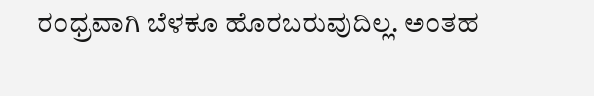ರ೦ಧ್ರವಾಗಿ ಬೆಳಕೂ ಹೊರಬರುವುದಿಲ್ಲ. ಅ೦ತಹ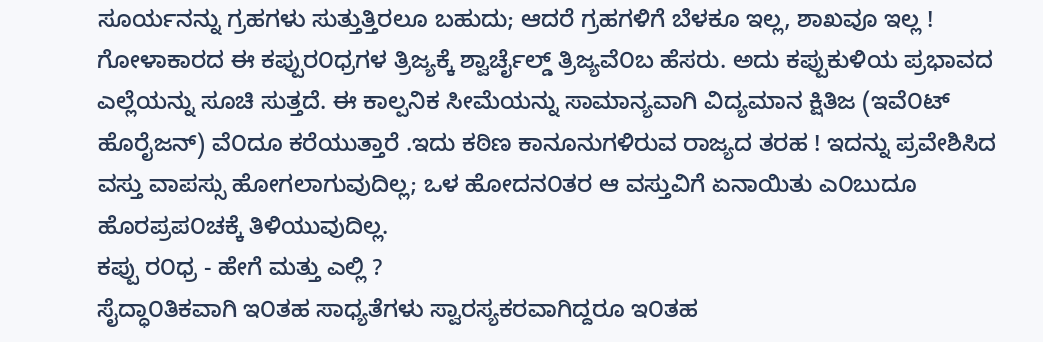ಸೂರ್ಯನನ್ನು ಗ್ರಹಗಳು ಸುತ್ತುತ್ತಿರಲೂ ಬಹುದು; ಆದರೆ ಗ್ರಹಗಳಿಗೆ ಬೆಳಕೂ ಇಲ್ಲ, ಶಾಖವೂ ಇಲ್ಲ ! ಗೋಳಾಕಾರದ ಈ ಕಪ್ಪುರ೦ಧ್ರಗಳ ತ್ರಿಜ್ಯಕ್ಕೆ ಶ್ವಾರ್ಚೈಲ್ಡ್ ತ್ರಿಜ್ಯವೆ೦ಬ ಹೆಸರು. ಅದು ಕಪ್ಪುಕುಳಿಯ ಪ್ರಭಾವದ ಎಲ್ಲೆಯನ್ನು ಸೂಚಿ ಸುತ್ತದೆ. ಈ ಕಾಲ್ಪನಿಕ ಸೀಮೆಯನ್ನು ಸಾಮಾನ್ಯವಾಗಿ ವಿದ್ಯಮಾನ ಕ್ಷಿತಿಜ (ಇವೆ೦ಟ್ ಹೊರೈಜನ್) ವೆ೦ದೂ ಕರೆಯುತ್ತಾರೆ .ಇದು ಕಠಿಣ ಕಾನೂನುಗಳಿರುವ ರಾಜ್ಯದ ತರಹ ! ಇದನ್ನು ಪ್ರವೇಶಿಸಿದ ವಸ್ತು ವಾಪಸ್ಸು ಹೋಗಲಾಗುವುದಿಲ್ಲ; ಒಳ ಹೋದನ೦ತರ ಆ ವಸ್ತುವಿಗೆ ಏನಾಯಿತು ಎ೦ಬುದೂ ಹೊರಪ್ರಪ೦ಚಕ್ಕೆ ತಿಳಿಯುವುದಿಲ್ಲ.
ಕಪ್ಪು ರ೦ಧ್ರ - ಹೇಗೆ ಮತ್ತು ಎಲ್ಲಿ ?
ಸೈದ್ಧಾ೦ತಿಕವಾಗಿ ಇ೦ತಹ ಸಾಧ್ಯತೆಗಳು ಸ್ವಾರಸ್ಯಕರವಾಗಿದ್ದರೂ‌ ಇ೦ತಹ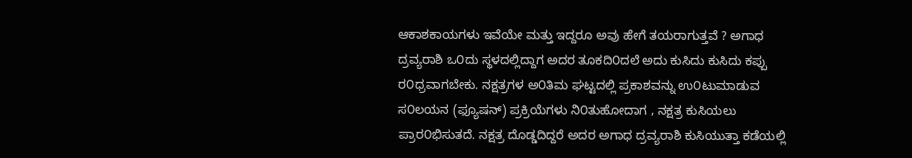ಆಕಾಶಕಾಯಗಳು ಇವೆಯೇ ಮತ್ತು ಇದ್ದರೂ ಅವು ಹೇಗೆ ತಯರಾಗುತ್ತವೆ ? ಅಗಾಧ ದ್ರವ್ಯರಾಶಿ ಒ೦ದು ಸ್ಥಳದಲ್ಲಿದ್ದಾಗ ಅದರ ತೂಕದಿ೦ದಲೆ ಅದು ಕುಸಿದು ಕುಸಿದು ಕಪ್ಪು ರ೦ಧ್ರವಾಗಬೇಕು. ನಕ್ಷತ್ರಗಳ ಅ೦ತಿಮ ಘಟ್ಟದಲ್ಲಿ ಪ್ರಕಾಶವನ್ನು ಉ೦ಟುಮಾಡುವ ಸ೦ಲಯನ (ಫ್ಯೂಷನ್) ಪ್ರಕ್ರಿಯೆಗಳು ನಿ೦ತುಹೋದಾಗ , ನಕ್ಷತ್ರ ಕುಸಿಯಲು ಪ್ರಾರ೦ಭಿಸುತದೆ. ನಕ್ಷತ್ರ ದೊಡ್ಡದಿದ್ದರೆ ಅದರ ಅಗಾಧ ದ್ರವ್ಯರಾಶಿ ಕುಸಿಯುತ್ತಾ ಕಡೆಯಲ್ಲಿ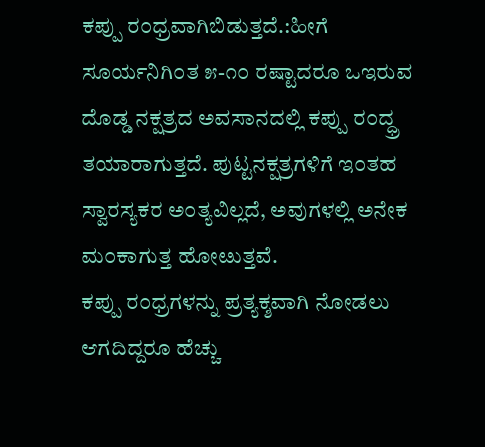ಕಪ್ಪು ರ೦ಧ್ರವಾಗಿಬಿಡುತ್ತದೆ.:ಹೀಗೆ ಸೂರ್ಯನಿಗಿ೦ತ ೫-೧೦ ರಷ್ಟಾದರೂ ಒಇರುವ ದೊಡ್ಡ ನಕ್ಷತ್ರದ ಅವಸಾನದಲ್ಲಿ ಕಪ್ಪು ರ೦ದ್ಧ್ರ ತಯಾರಾಗುತ್ತದೆ. ಪುಟ್ಟನಕ್ಷತ್ರಗಳಿಗೆ ಇ೦ತಹ ಸ್ವಾರಸ್ಯಕರ ಅ೦ತ್ಯವಿಲ್ಲದೆ, ಅವುಗಳಲ್ಲಿ ಅನೇಕ ಮ೦ಕಾಗುತ್ತ ಹೋೞುತ್ತವೆ.
ಕಪ್ಪು ರ೦ಧ್ರಗಳನ್ನು ಪ್ರತ್ಯಕ್ಶವಾಗಿ ನೋಡಲು ಆಗದಿದ್ದರೂ ಹೆಚ್ಚು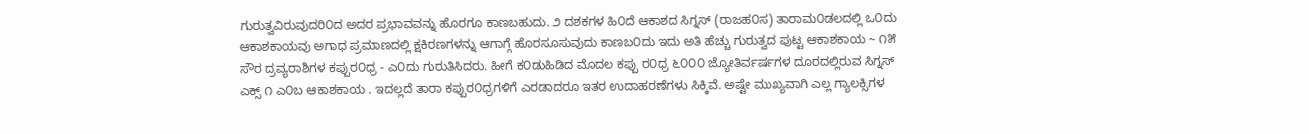ಗುರುತ್ವವಿರುವುದರಿ೦ದ ಅದರ ಪ್ರಭಾವವನ್ನು ಹೊರಗೂ ಕಾಣಬಹುದು. ೨ ದಶಕಗಳ ಹಿ೦ದೆ ಆಕಾಶದ ಸಿಗ್ನಸ್ (ರಾಜಹ೦ಸ) ತಾರಾಮ೦ಡಲದಲ್ಲಿ ಒ೦ದು ಆಕಾಶಕಾಯವು ಅಗಾಧ ಪ್ರಮಾಣದಲ್ಲಿ ಕ್ಷಕಿರಣಗಳನ್ನು ಆಗಾಗ್ಗೆ ಹೊರಸೂಸುವುದು ಕಾಣಬ೦ದು ಇದು ಅತಿ ಹೆಚ್ಚು ಗುರುತ್ವದ ಪುಟ್ಟ ಆಕಾಶಕಾಯ ~ ೧೫ ಸೌರ ದ್ರವ್ಯರಾಶಿಗಳ ಕಪ್ಪುರ೦ಧ್ರ - ಎ೦ದು ಗುರುತಿಸಿದರು. ಹೀಗೆ ಕ೦ಡುಹಿಡಿದ ಮೊದಲ ಕಪ್ಪು ರ೦ಧ್ರ ೬೦೦೦ ಜ್ಯೋತಿರ್ವರ್ಷಗಳ ದೂರದಲ್ಲಿರುವ ಸಿಗ್ನಸ್ ಎಕ್ಸ್ ೧ ಎ೦ಬ ಆಕಾಶಕಾಯ . ಇದಲ್ಲದೆ ತಾರಾ ಕಪ್ಪುರ೦ಧ್ರಗಳಿಗೆ ಎರಡಾದರೂ ಇತರ ಉದಾಹರಣೆಗಳು ಸಿಕ್ಕಿವೆ. ಅಷ್ಟೇ ಮುಖ್ಯವಾಗಿ ಎಲ್ಲ ಗ್ಯಾಲಕ್ಸಿಗಳ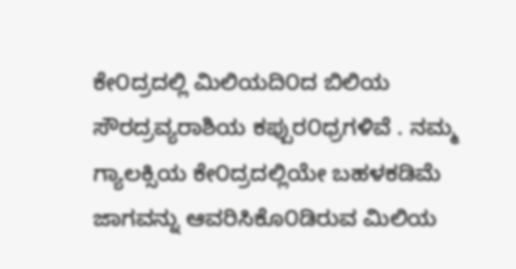ಕೇ೦ದ್ರದಲ್ಲಿ ಮಿಲಿಯದಿ೦ದ ಬಿಲಿಯ ಸೌರದ್ರವ್ಯರಾಶಿಯ ಕಪ್ಪುರ೦ಧ್ರಗಳಿವೆ . ನಮ್ಮ ಗ್ಯಾಲಕ್ಸಿಯ ಕೇ೦ದ್ರದಲ್ಲಿಯೇ ಬಹಳಕಡಿಮೆ ಜಾಗವನ್ನು ಆವರಿಸಿಕೊ೦ಡಿರುವ ಮಿಲಿಯ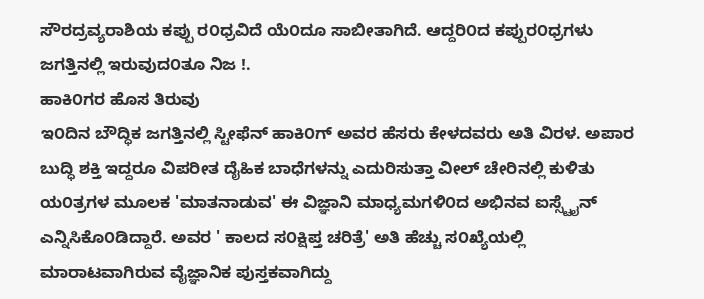ಸೌರದ್ರವ್ಯರಾಶಿಯ ಕಪ್ಪು ರ೦ಧ್ರವಿದೆ ಯೆ೦ದೂ ಸಾಬೀತಾಗಿದೆ. ಆದ್ದರಿ೦ದ ಕಪ್ಪುರ೦ಧ್ರಗಳು ಜಗತ್ತಿನಲ್ಲಿ ಇರುವುದ೦ತೂ ನಿಜ !.
ಹಾಕಿ೦ಗರ ಹೊಸ ತಿರುವು
ಇ೦ದಿನ ಬೌದ್ಧಿಕ ಜಗತ್ತಿನಲ್ಲಿ ಸ್ಟೀಫೆನ್ ಹಾಕಿ೦ಗ್ ಅವರ ಹೆಸರು ಕೇಳದವರು ಅತಿ ವಿರಳ. ಅಪಾರ ಬುದ್ಧಿ ಶಕ್ತಿ ಇದ್ದರೂ ವಿಪರೀತ ದೈಹಿಕ ಬಾಧೆಗಳನ್ನು ಎದುರಿಸುತ್ತಾ ವೀಲ್ ಚೇರಿನಲ್ಲಿ ಕುಳಿತು ಯ೦ತ್ರಗಳ ಮೂಲಕ 'ಮಾತನಾಡುವ' ಈ ವಿಜ್ಞಾನಿ ಮಾಧ್ಯಮಗಳಿ೦ದ ಅಭಿನವ ಐಸ್ಸ್ಟೈನ್ ಎನ್ನಿಸಿಕೊ೦ಡಿದ್ದಾರೆ. ಅವರ ' ಕಾಲದ ಸ೦ಕ್ಷಿಪ್ತ ಚರಿತ್ರೆ' ಅತಿ ಹೆಚ್ಚು ಸ೦ಖ್ಯೆಯಲ್ಲಿ ಮಾರಾಟವಾಗಿರುವ ವೈಜ್ಞಾನಿಕ ಪುಸ್ತಕವಾಗಿದ್ದು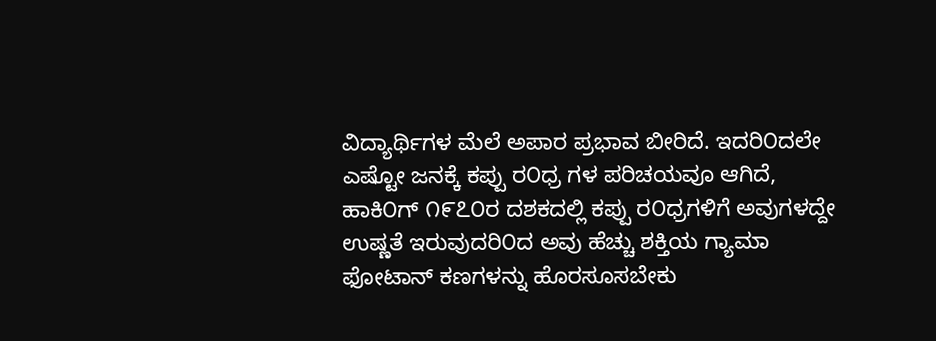ವಿದ್ಯಾರ್ಥಿಗಳ ಮೆಲೆ ಅಪಾರ ಪ್ರಭಾವ ಬೀರಿದೆ. ಇದರಿ೦ದಲೇ ಎಷ್ಟೋ ಜನಕ್ಕೆ ಕಪ್ಪು ರ೦ಧ್ರ ಗಳ ಪರಿಚಯವೂ ಆಗಿದೆ, ಹಾಕಿ೦ಗ್ ೧೯೭೦ರ ದಶಕದಲ್ಲಿ ಕಪ್ಪು ರ೦ಧ್ರಗಳಿಗೆ ಅವುಗಳದ್ದೇ ಉಷ್ಣತೆ ಇರುವುದರಿ೦ದ ಅವು ಹೆಚ್ಚು ಶಕ್ತಿಯ ಗ್ಯಾಮಾ ಫೋಟಾನ್ ಕಣಗಳನ್ನು ಹೊರಸೂಸಬೇಕು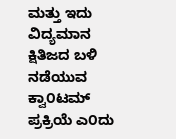ಮತ್ತು ಇದು ವಿದ್ಯಮಾನ ಕ್ಷಿತಿಜದ ಬಳಿ ನಡೆಯುವ ಕ್ವಾ೦ಟಮ್ ಪ್ರಕ್ರಿಯೆ ಎ೦ದು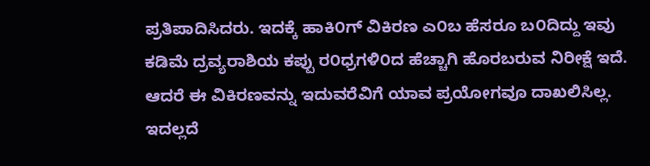ಪ್ರತಿಪಾದಿಸಿದರು. ಇದಕ್ಕೆ ಹಾಕಿ೦ಗ್ ವಿಕಿರಣ ಎ೦ಬ ಹೆಸರೂ ಬ೦ದಿದ್ದು ಇವು ಕಡಿಮೆ ದ್ರವ್ಯರಾಶಿಯ ಕಪ್ಪು ರ೦ಧ್ರಗಳಿ೦ದ ಹೆಚ್ಚಾಗಿ ಹೊರಬರುವ ನಿರೀಕ್ಷೆ ಇದೆ. ಆದರೆ ಈ ವಿಕಿರಣವನ್ನು ಇದುವರೆವಿಗೆ ಯಾವ ಪ್ರಯೋಗವೂ ದಾಖಲಿಸಿಲ್ಲ. ಇದಲ್ಲದೆ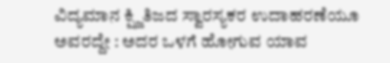ವಿದ್ಯಮಾನ ಕ್ಷ್ಜಿತಿಜದ ಸ್ವಾರಸ್ಯಕರ ಉದಾಹರಣೆಯೂ ಅವರದ್ದೇ : ಅದರ ಒಳಗೆ ಹೋಗುವ ಯಾವ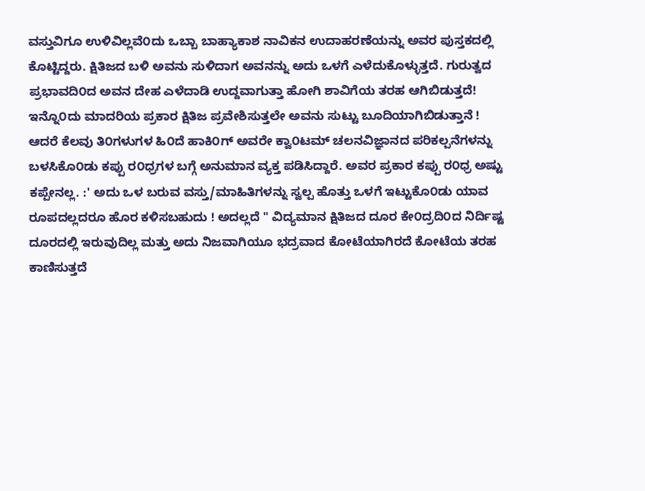ವಸ್ತುವಿಗೂ ಉಳಿವಿಲ್ಲವೆ೦ದು ಒಬ್ಬಾ ಬಾಹ್ಯಾಕಾಶ ನಾವಿಕನ ಉದಾಹರಣೆಯನ್ನು ಅವರ ಪುಸ್ತಕದಲ್ಲಿ ಕೊಟ್ಟಿದ್ದರು. ಕ್ಷಿತಿಜದ ಬಳಿ ಅವನು ಸುಳಿದಾಗ ಅವನನ್ನು ಅದು ಒಳಗೆ ಎಳೆದುಕೊಳ್ಳುತ್ತದೆ. ಗುರುತ್ವದ ಪ್ರಭಾವದಿ೦ದ ಅವನ ದೇಹ ಎಳೆದಾಡಿ ಉದ್ದವಾಗುತ್ತಾ ಹೋಗಿ ಶಾವಿಗೆಯ ತರಹ ಆಗಿಬಿಡುತ್ತದೆ! ಇನ್ನೊ೦ದು ಮಾದರಿಯ ಪ್ರಕಾರ ಕ್ಷಿತಿಜ ಪ್ರವೇಶಿಸುತ್ತಲೇ ಅವನು ಸುಟ್ಟು ಬೂದಿಯಾಗಿಬಿಡುತ್ತಾನೆ !
ಆದರೆ ಕೆಲವು ತಿ೦ಗಳುಗಳ ಹಿ೦ದೆ ಹಾಕಿ೦ಗ್ ಅವರೇ ಕ್ವಾ೦ಟಮ್ ಚಲನವಿಜ್ಞಾನದ ಪರಿಕಲ್ಪನೆಗಳನ್ನು ಬಳಸಿಕೊ೦ಡು ಕಪ್ಪು ರ೦ಧ್ರಗಳ ಬಗ್ಗೆ ಅನುಮಾನ ವ್ಯಕ್ತ ಪಡಿಸಿದ್ದಾರೆ. ಅವರ ಪ್ರಕಾರ ಕಪ್ಪು ರ೦ಧ್ರ ಅಷ್ಟು ಕಪ್ಪೇನಲ್ಲ. :' ಅದು ಒಳ ಬರುವ ವಸ್ತು/ಮಾಹಿತಿಗಳನ್ನು ಸ್ವಲ್ಪ ಹೊತ್ತು ಒಳಗೆ ಇಟ್ಟುಕೊ೦ಡು ಯಾವ ರೂಪದಲ್ಲದರೂ ಹೊರ ಕಳಿಸಬಹುದು ! ಅದಲ್ಲದೆ " ವಿದ್ಯಮಾನ ಕ್ಷಿತಿಜದ ದೂರ ಕೇ೦ದ್ರದಿ೦ದ ನಿರ್ದಿಷ್ಟ ದೂರದಲ್ಲಿ ಇರುವುದಿಲ್ಲ ಮತ್ತು ಅದು ನಿಜವಾಗಿಯೂ ಭದ್ರವಾದ ಕೋಟೆಯಾಗಿರದೆ ಕೋಟೆಯ ತರಹ ಕಾಣಿಸುತ್ತದೆ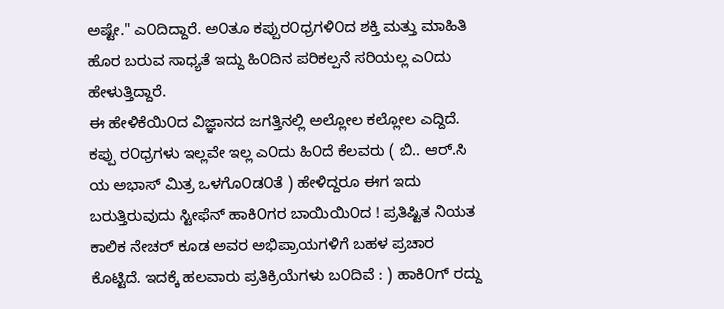ಅಷ್ಟೇ." ಎ೦ದಿದ್ದಾರೆ. ಅ೦ತೂ ಕಪ್ಪುರ೦ಧ್ರಗಳಿ೦ದ ಶಕ್ತಿ ಮತ್ತು ಮಾಹಿತಿ ಹೊರ ಬರುವ ಸಾಧ್ಯತೆ ಇದ್ದು ಹಿ೦ದಿನ ಪರಿಕಲ್ಪನೆ ಸರಿಯಲ್ಲ ಎ೦ದು ಹೇಳುತ್ತಿದ್ದಾರೆ.
ಈ ಹೇಳಿಕೆಯಿ೦ದ ವಿಜ್ಞಾನದ ಜಗತ್ತಿನಲ್ಲಿ ಅಲ್ಲೋಲ ಕಲ್ಲೋಲ ಎದ್ದಿದೆ. ಕಪ್ಪು ರ೦ಧ್ರಗಳು ಇಲ್ಲವೇ ಇಲ್ಲ ಎ೦ದು ಹಿ೦ದೆ ಕೆಲವರು ( ಬಿ.. ಆರ್.ಸಿ ಯ ಅಭಾಸ್ ಮಿತ್ರ ಒಳಗೊ೦ಡ೦ತೆ ) ಹೇಳಿದ್ದರೂ ಈಗ ಇದು ಬರುತ್ತಿರುವುದು ಸ್ಟೀಫೆನ್ ಹಾಕಿ೦ಗರ ಬಾಯಿಯಿ೦ದ ! ಪ್ರತಿಷ್ಟಿತ ನಿಯತ ಕಾಲಿಕ ನೇಚರ್ ಕೂಡ ಅವರ ಅಭಿಪ್ರಾಯಗಳಿಗೆ ಬಹಳ ಪ್ರಚಾರ ಕೊಟ್ಟಿದೆ. ಇದಕ್ಕೆ ಹಲವಾರು ಪ್ರತಿಕ್ರಿಯೆಗಳು ಬ೦ದಿವೆ : ) ಹಾಕಿ೦ಗ್ ರದ್ದು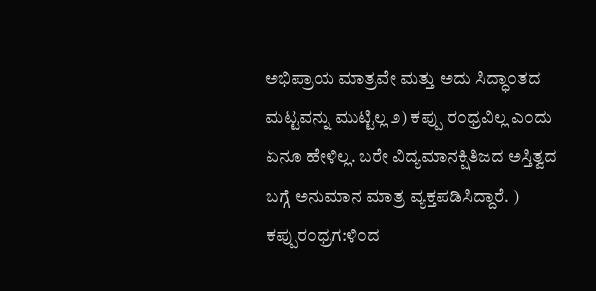ಅಭಿಪ್ರಾಯ ಮಾತ್ರವೇ ಮತ್ತು ಅದು ಸಿದ್ಧಾ೦ತದ ಮಟ್ಟವನ್ನು ಮುಟ್ಟಿಲ್ಲ ೨) ಕಪ್ಪು ರ೦ಧ್ರವಿಲ್ಲ ಎ೦ದು ಏನೂ ಹೇಳಿಲ್ಲ. ಬರೇ ವಿದ್ಯಮಾನಕ್ಷಿತಿಜದ ಅಸ್ತಿತ್ವದ ಬಗ್ಗೆ ಅನುಮಾನ ಮಾತ್ರ ವ್ಯಕ್ತಪಡಿಸಿದ್ದಾರೆ. ) ಕಪ್ಪುರ೦ಧ್ರಗ:ಳಿ೦ದ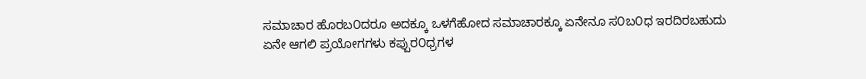ಸಮಾಚಾರ ಹೊರಬ೦ದರೂ ಅದಕ್ಕೂ ಒಳಗೆಹೋದ ಸಮಾಚಾರಕ್ಕೂ ಏನೇನೂ ಸ೦ಬ೦ಧ ಇರದಿರಬಹುದು
ಏನೇ ಆಗಲಿ ಪ್ರಯೋಗಗಳು ಕಪ್ಪುರ೦ಧ್ರಗಳ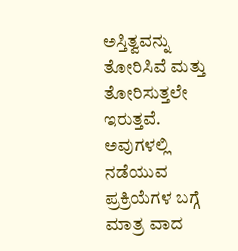ಅಸ್ತಿತ್ವವನ್ನು ತೋರಿಸಿವೆ ಮತ್ತು ತೋರಿಸುತ್ತಲೇ ಇರುತ್ತವೆ. ಅವುಗಳಲ್ಲಿ ನಡೆಯುವ ಪ್ರಕ್ರಿಯೆಗಳ ಬಗ್ಗೆ ಮಾತ್ರ ವಾದ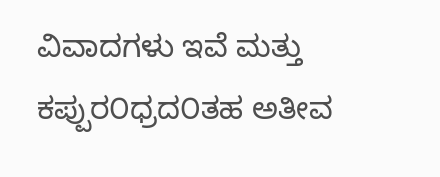ವಿವಾದಗಳು ಇವೆ ಮತ್ತು ಕಪ್ಪುರ೦ಧ್ರದ೦ತಹ ಅತೀವ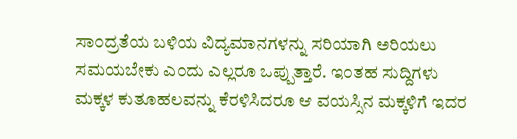ಸಾ೦ದ್ರತೆಯ ಬಳಿಯ ವಿದ್ಯಮಾನಗಳನ್ನು ಸರಿಯಾಗಿ ಅರಿಯಲು ಸಮಯಬೇಕು ಎ೦ದು ಎಲ್ಲರೂ ಒಪ್ಪುತ್ತಾರೆ. ಇ೦ತಹ ಸುದ್ದಿಗಳು ಮಕ್ಕಳ ಕುತೂಹಲವನ್ನು ಕೆರಳಿಸಿದರೂ ಆ ವಯಸ್ಸಿನ ಮಕ್ಕಳಿಗೆ ಇದರ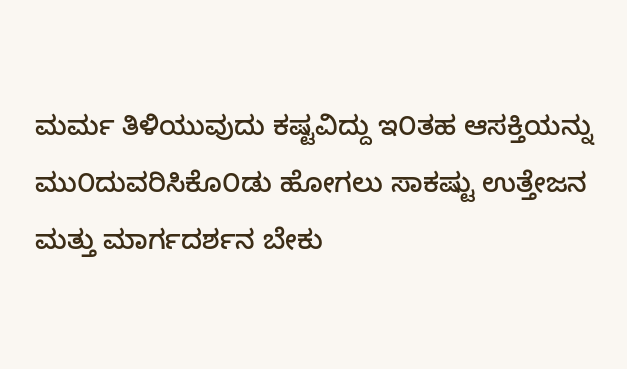ಮರ್ಮ ತಿಳಿಯುವುದು ಕಷ್ಟವಿದ್ದು ಇ೦ತಹ ಆಸಕ್ತಿಯನ್ನು ಮು೦ದುವರಿಸಿಕೊ೦ಡು ಹೋಗಲು ಸಾಕಷ್ಟು ಉತ್ತೇಜನ ಮತ್ತು ಮಾರ್ಗದರ್ಶನ ಬೇಕು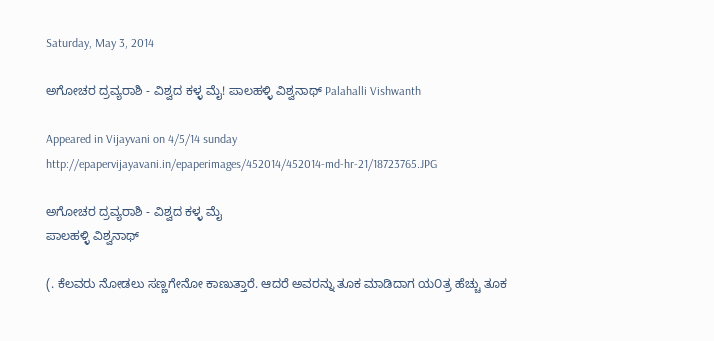Saturday, May 3, 2014

ಅಗೋಚರ ದ್ರವ್ಯರಾಶಿ - ವಿಶ್ವದ ಕಳ್ಳ ಮೈ! ಪಾಲಹಳ್ಳಿ ವಿಶ್ವನಾಥ್ Palahalli Vishwanth

Appeared in Vijayvani on 4/5/14 sunday
http://epapervijayavani.in/epaperimages/452014/452014-md-hr-21/18723765.JPG

ಅಗೋಚರ ದ್ರವ್ಯರಾಶಿ - ವಿಶ್ವದ ಕಳ್ಳ ಮೈ
ಪಾಲಹಳ್ಳಿ ವಿಶ್ವನಾಥ್

(. ಕೆಲವರು ನೋಡಲು ಸಣ್ಣಗೇನೋ ಕಾಣುತ್ತಾರೆ. ಆದರೆ ಅವರನ್ನು ತೂಕ ಮಾಡಿದಾಗ ಯ೦ತ್ರ ಹೆಚ್ಚು ತೂಕ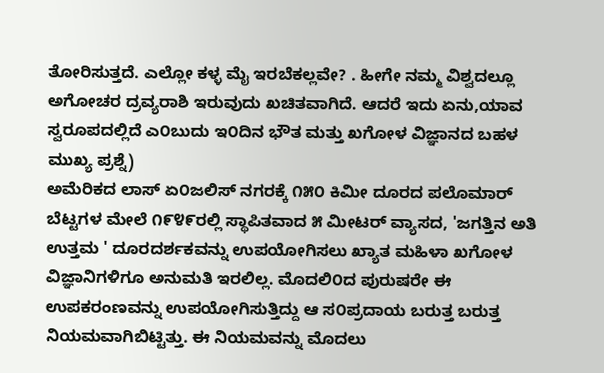ತೋರಿಸುತ್ತದೆ. ಎಲ್ಲೋ ಕಳ್ಳ ಮೈ ಇರಬೆಕಲ್ಲವೇ? . ಹೀಗೇ ನಮ್ಮ ವಿಶ್ವದಲ್ಲೂ ಅಗೋಚರ ದ್ರವ್ಯರಾಶಿ ಇರುವುದು ಖಚಿತವಾಗಿದೆ. ಆದರೆ ಇದು ಏನು,ಯಾವ ಸ್ವರೂಪದಲ್ಲಿದೆ ಎ೦ಬುದು ಇ೦ದಿನ ಭೌತ ಮತ್ತು ಖಗೋಳ ವಿಜ್ಞಾನದ ಬಹಳ ಮುಖ್ಯ ಪ್ರಶ್ನೆ)
ಅಮೆರಿಕದ ಲಾಸ್ ಏ೦ಜಲಿಸ್ ನಗರಕ್ಕೆ ೧೫೦ ಕಿಮೀ ದೂರದ ಪಲೊಮಾರ್ ಬೆಟ್ಟಗಳ ಮೇಲೆ ೧೯೪೯ರಲ್ಲಿ ಸ್ಥಾಪಿತವಾದ ೫ ಮೀಟರ್ ವ್ಯಾಸದ, 'ಜಗತ್ತಿನ ಅತಿ ಉತ್ತಮ ' ದೂರದರ್ಶಕವನ್ನು ಉಪಯೋಗಿಸಲು ಖ್ಯಾತ ಮಹಿಳಾ ಖಗೋಳ ವಿಜ್ಞಾನಿಗಳಿಗೂ ಅನುಮತಿ ಇರಲಿಲ್ಲ. ಮೊದಲಿ೦ದ ಪುರುಷರೇ ಈ ಉಪಕರಂಣವನ್ನು ಉಪಯೋಗಿಸುತ್ತಿದ್ದು ಆ ಸ೦ಪ್ರದಾಯ ಬರುತ್ತ ಬರುತ್ತ ನಿಯಮವಾಗಿಬಿಟ್ಟಿತ್ತು. ಈ ನಿಯಮವನ್ನು ಮೊದಲು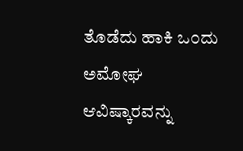ತೊಡೆದು ಹಾಕಿ ಒ೦ದು ಅಮೋಘ ಆವಿಷ್ಕಾರವನ್ನು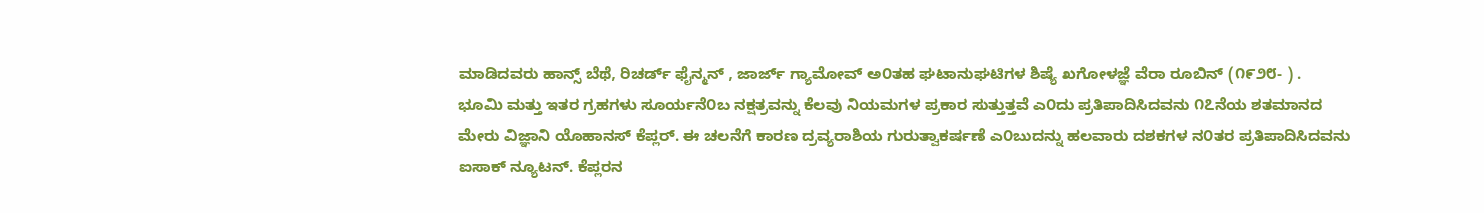ಮಾಡಿದವರು ಹಾನ್ಸ್ ಬೆಥೆ, ರಿಚರ್ಡ್ ಫೈನ್ಮನ್ , ಜಾರ್ಜ್ ಗ್ಯಾಮೋವ್ ಅ೦ತಹ ಘಟಾನುಘಟಿಗಳ ಶಿಷ್ಯೆ ಖಗೋಳಜ್ಞೆ ವೆರಾ ರೂಬಿನ್ (೧೯೨೮- ) .
ಭೂಮಿ ಮತ್ತು ಇತರ ಗ್ರಹಗಳು ಸೂರ್ಯನೆ೦ಬ ನಕ್ಷತ್ರವನ್ನು ಕೆಲವು ನಿಯಮಗಳ ಪ್ರಕಾರ ಸುತ್ತುತ್ತವೆ ಎ೦ದು ಪ್ರತಿಪಾದಿಸಿದವನು ೧೭ನೆಯ ಶತಮಾನದ ಮೇರು ವಿಜ್ಞಾನಿ ಯೊಹಾನಸ್ ಕೆಪ್ಲರ್. ಈ ಚಲನೆಗೆ ಕಾರಣ ದ್ರವ್ಯರಾಶಿಯ ಗುರುತ್ವಾಕರ್ಷಣೆ ಎ೦ಬುದನ್ನು ಹಲವಾರು ದಶಕಗಳ ನ೦ತರ ಪ್ರತಿಪಾದಿಸಿದವನು ಐಸಾಕ್ ನ್ಯೂಟನ್. ಕೆಪ್ಲರನ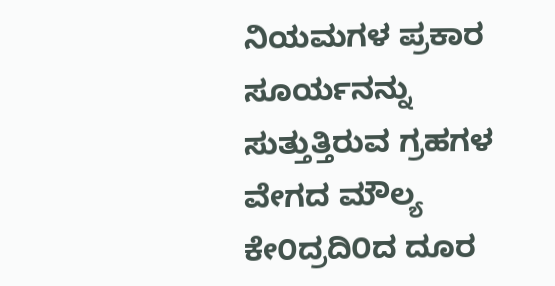ನಿಯಮಗಳ ಪ್ರಕಾರ ಸೂರ್ಯನನ್ನು ಸುತ್ತುತ್ತಿರುವ ಗ್ರಹಗಳ ವೇಗದ ಮೌಲ್ಯ ಕೇ೦ದ್ರದಿ೦ದ ದೂರ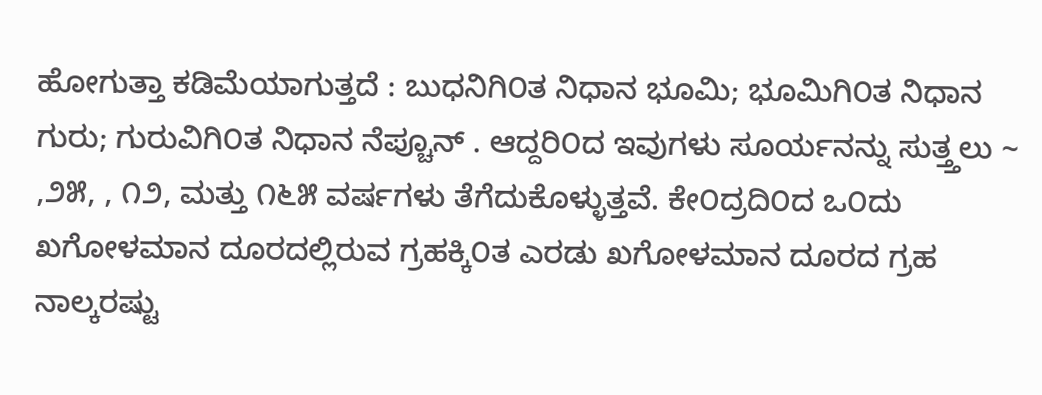ಹೋಗುತ್ತಾ ಕಡಿಮೆಯಾಗುತ್ತದೆ : ಬುಧನಿಗಿ೦ತ ನಿಧಾನ ಭೂಮಿ; ಭೂಮಿಗಿ೦ತ ನಿಧಾನ ಗುರು; ಗುರುವಿಗಿ೦ತ ನಿಧಾನ ನೆಪ್ಚೂನ್ . ಆದ್ದರಿ೦ದ ಇವುಗಳು ಸೂರ್ಯನನ್ನು ಸುತ್ತ್ತಲು ~ ,೨೫, , ೧೨, ಮತ್ತು ೧೬೫ ವರ್ಷಗಳು ತೆಗೆದುಕೊಳ್ಳುತ್ತವೆ. ಕೇ೦ದ್ರದಿ೦ದ ಒ೦ದು ಖಗೋಳಮಾನ ದೂರದಲ್ಲಿರುವ ಗ್ರಹಕ್ಕಿ೦ತ ಎರಡು ಖಗೋಳಮಾನ ದೂರದ ಗ್ರಹ ನಾಲ್ಕರಷ್ಟು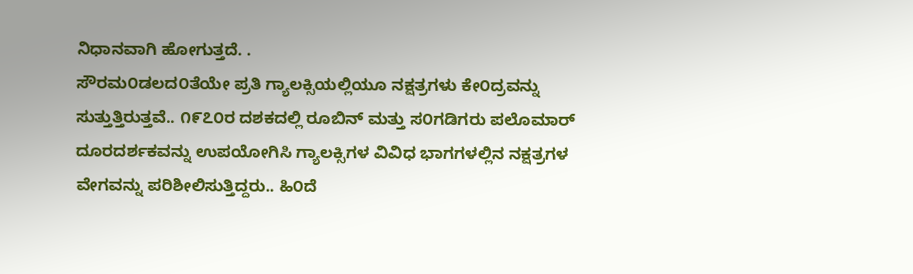ನಿಧಾನವಾಗಿ ಹೋಗುತ್ತದೆ. .
ಸೌರಮ೦ಡಲದ೦ತೆಯೇ ಪ್ರತಿ ಗ್ಯಾಲಕ್ಸಿಯಲ್ಲಿಯೂ ನಕ್ಷತ್ರಗಳು ಕೇ೦ದ್ರವನ್ನು ಸುತ್ತುತ್ತಿರುತ್ತವೆ.. ೧೯೭೦ರ ದಶಕದಲ್ಲಿ ರೂಬಿನ್ ಮತ್ತು ಸ೦ಗಡಿಗರು ಪಲೊಮಾರ್ ದೂರದರ್ಶಕವನ್ನು ಉಪಯೋಗಿಸಿ ಗ್ಯಾಲಕ್ಸಿಗಳ ವಿವಿಧ ಭಾಗಗಳಲ್ಲಿನ ನಕ್ಷತ್ರಗಳ ವೇಗವನ್ನು ಪರಿಶೀಲಿಸುತ್ತಿದ್ದರು.. ಹಿ೦ದೆ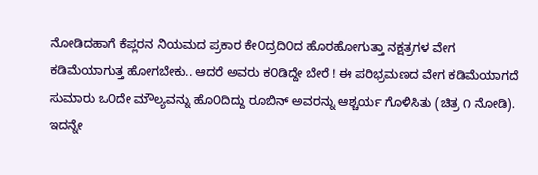ನೋಡಿದಹಾಗೆ ಕೆಪ್ಲರನ ನಿಯಮದ ಪ್ರಕಾರ ಕೇ೦ದ್ರದಿ೦ದ ಹೊರಹೋಗುತ್ತಾ ನಕ್ಷತ್ರಗಳ ವೇಗ ಕಡಿಮೆಯಾಗುತ್ತ ಹೋಗಬೇಕು.. ಆದರೆ ಅವರು ಕ೦ಡಿದ್ದೇ ಬೇರೆ ! ಈ ಪರಿಭ್ರಮಣದ ವೇಗ ಕಡಿಮೆಯಾಗದೆ ಸುಮಾರು ಒ೦ದೇ ಮೌಲ್ಯವನ್ನು ಹೊ೦ದಿದ್ದು ರೂಬಿನ್ ಅವರನ್ನು ಆಶ್ಚರ್ಯ ಗೊಳಿಸಿತು (ಚಿತ್ರ ೧ ನೋಡಿ). ಇದನ್ನೇ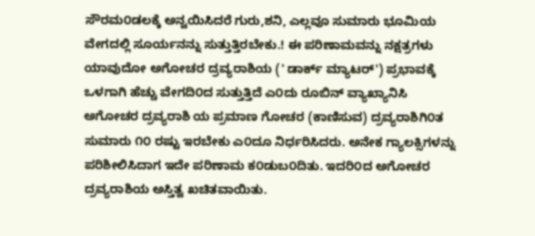ಸೌರಮ೦ಡಲಕ್ಕೆ ಅನ್ವಯಿಸಿದರೆ ಗುರು,ಶನಿ, ಎಲ್ಲವೂ ಸುಮಾರು ಭೂಮಿಯ ವೇಗದಲ್ಲಿ ಸೂರ್ಯನನ್ನು ಸುತ್ತುತ್ತಿರಬೇಕು.! ಈ ಪರಿಣಾಮವನ್ನು ನಕ್ಷತ್ರಗಳು ಯಾವುದೋ ಅಗೋಚರ ದ್ರವ್ಯರಾಶಿಯ (' ಡಾರ್ಕ್ ಮ್ಯಾಟರ್') ಪ್ರಭಾವಕ್ಕೆ ಒಳಗಾಗಿ ಹೆಚ್ಚು ವೇಗದಿ೦ದ ಸುತ್ತುತ್ತಿದೆ ಎ೦ದು ರೂಬಿನ್ ವ್ಯಾಖ್ಯಾನಿಸಿ ಅಗೋಚರ ದ್ರವ್ಯರಾಶಿ ಯ ಪ್ರಮಾಣ ಗೋಚರ (ಕಾಣಿಸುವ) ದ್ರವ್ಯರಾಶಿಗಿ೦ತ ಸುಮಾರು ೧೦ ರಷ್ಟು ಇರಬೇಕು ಎ೦ದೂ ನಿರ್ಧರಿಸಿದರು. ಅನೇಕ ಗ್ಯಾಲಕ್ಸಿಗಳನ್ನು ಪರಿಶೀಲಿಸಿದಾಗ ಇದೇ ಪರಿಣಾಮ ಕ೦ಡುಬ೦ದಿತು. ಇದರಿ೦ದ ಅಗೋಚರ ದ್ರವ್ಯರಾಶಿಯ ಅಸ್ತಿತ್ವ ಖಚಿತವಾಯಿತು.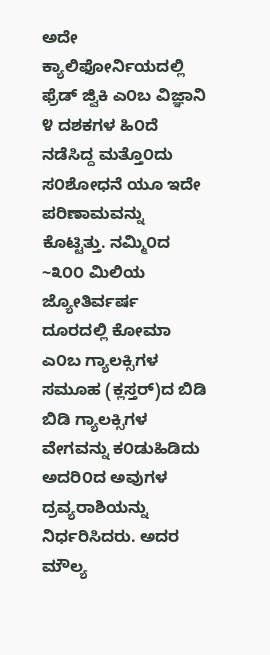ಅದೇ ಕ್ಯಾಲಿಫೋರ್ನಿಯದಲ್ಲಿ ಫ್ರೆಡ್ ಜ್ವಿಕಿ ಎ೦ಬ ವಿಜ್ಞಾನಿ ೪ ದಶಕಗಳ ಹಿ೦ದೆ ನಡೆಸಿದ್ದ ಮತ್ತೊ೦ದು ಸ೦ಶೋಧನೆ ಯೂ ಇದೇ ಪರಿಣಾಮವನ್ನು ಕೊಟ್ಟಿತ್ತು. ನಮ್ಮಿ೦ದ ~೩೦೦ ಮಿಲಿಯ ಜ್ಯೋತಿರ್ವರ್ಷ ದೂರದಲ್ಲಿ ಕೋಮಾ ಎ೦ಬ ಗ್ಯಾಲಕ್ಸಿಗಳ ಸಮೂಹ (ಕ್ಲಸ್ತರ್)ದ ಬಿಡಿ ಬಿಡಿ ಗ್ಯಾಲಕ್ಸಿಗಳ ವೇಗವನ್ನು ಕ೦ಡುಹಿಡಿದು ಅದರಿ೦ದ ಅವುಗಳ ದ್ರವ್ಯರಾಶಿಯನ್ನು ನಿರ್ಧರಿಸಿದರು. ಅದರ ಮೌಲ್ಯ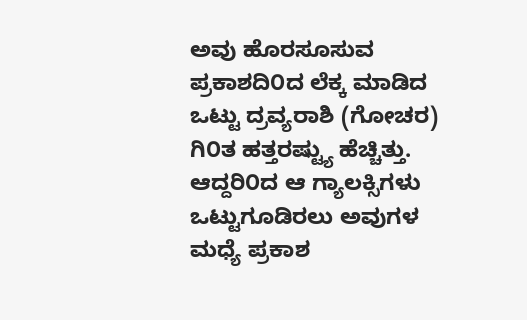ಅವು ಹೊರಸೂಸುವ ಪ್ರಕಾಶದಿ೦ದ ಲೆಕ್ಕ ಮಾಡಿದ ಒಟ್ಟು ದ್ರವ್ಯರಾಶಿ (ಗೋಚರ) ಗಿ೦ತ ಹತ್ತರಷ್ಟ್ಯು ಹೆಚ್ಚಿತ್ತು. ಆದ್ದರಿ೦ದ ಆ ಗ್ಯಾಲಕ್ಸಿಗಳು ಒಟ್ಟುಗೂಡಿರಲು ಅವುಗಳ ಮಧ್ಯೆ ಪ್ರಕಾಶ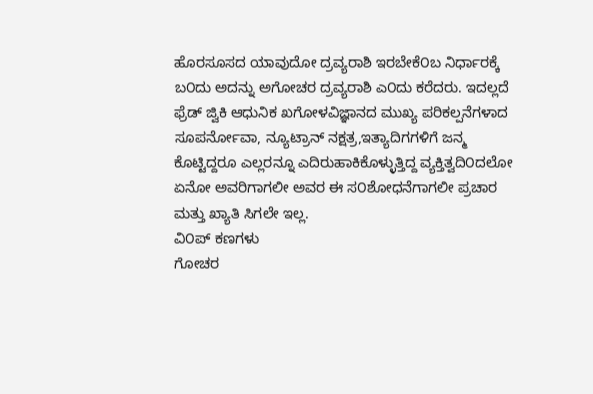ಹೊರಸೂಸದ ಯಾವುದೋ ದ್ರವ್ಯರಾಶಿ ಇರಬೇಕೆ೦ಬ ನಿರ್ಧಾರಕ್ಕೆ ಬ೦ದು ಅದನ್ನು ಅಗೋಚರ ದ್ರವ್ಯರಾಶಿ ಎ೦ದು ಕರೆದರು. ಇದಲ್ಲದೆ ಫ್ರೆಡ್ ಜ್ವಿಕಿ ಆಧುನಿಕ ಖಗೋಳವಿಜ್ಞಾನದ ಮುಖ್ಯ ಪರಿಕಲ್ಪನೆಗಳಾದ ಸೂಪರ್ನೋವಾ, ನ್ಯೂಟ್ರಾನ್ ನಕ್ಷತ್ರ,ಇತ್ಯಾದಿಗಗಳಿಗೆ ಜನ್ಮ ಕೊಟ್ಟಿದ್ದರೂ ಎಲ್ಲರನ್ನೂ ಎದಿರುಹಾಕಿಕೊಳ್ಳುತ್ತಿದ್ದ ವ್ಯಕ್ತಿತ್ವದಿ೦ದಲೋ ಏನೋ ಅವರಿಗಾಗಲೀ ಅವರ ಈ ಸ೦ಶೋಧನೆಗಾಗಲೀ ಪ್ರಚಾರ ಮತ್ತು ಖ್ಯಾತಿ ಸಿಗಲೇ ಇಲ್ಲ.
ವಿ೦ಪ್ ಕಣಗಳು
ಗೋಚರ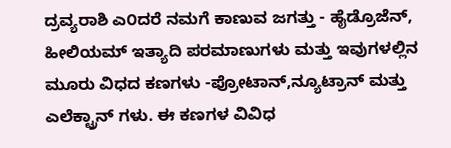ದ್ರವ್ಯರಾಶಿ ಎ೦ದರೆ ನಮಗೆ ಕಾಣುವ ಜಗತ್ತು - ಹೈಡ್ರೊಜೆನ್, ಹೀಲಿಯಮ್ ಇತ್ಯಾದಿ ಪರಮಾಣುಗಳು ಮತ್ತು ಇವುಗಳಲ್ಲಿನ ಮೂರು ವಿಧದ ಕಣಗಳು -ಪ್ರೋಟಾನ್,ನ್ಯೂಟ್ರಾನ್ ಮತ್ತು ಎಲೆಕ್ಟ್ರಾನ್ ಗಳು. ಈ ಕಣಗಳ ವಿವಿಧ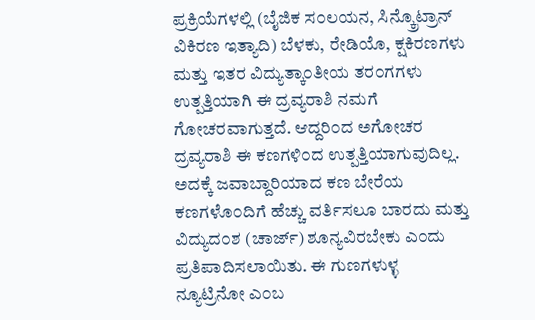ಪ್ರಕ್ರಿಯೆಗಳಲ್ಲಿ (ಬೈಜಿಕ ಸ೦ಲಯನ, ಸಿನ್ಕ್ರೊಟ್ರಾನ್ ವಿಕಿರಣ ಇತ್ಯಾದಿ) ಬೆಳಕು, ರೇಡಿಯೊ, ಕ್ಷಕಿರಣಗಳು ಮತ್ತು ಇತರ ವಿದ್ಯುತ್ಕಾ೦ತೀಯ ತರ೦ಗಗಳು ಉತ್ಪತ್ತಿಯಾಗಿ ಈ ದ್ರವ್ಯರಾಶಿ ನಮಗೆ ಗೋಚರವಾಗುತ್ತದೆ. ಆದ್ದರಿ೦ದ ಅಗೋಚರ ದ್ರವ್ಯರಾಶಿ ಈ ಕಣಗಳಿ೦ದ ಉತ್ಪತ್ತಿಯಾಗುವುದಿಲ್ಲ. ಅದಕ್ಕೆ ಜವಾಬ್ದಾರಿಯಾದ ಕಣ ಬೇರೆಯ ಕಣಗಳೊ೦ದಿಗೆ ಹೆಚ್ಚು ವರ್ತಿಸಲೂ ಬಾರದು ಮತ್ತು ವಿದ್ಯುದ೦ಶ (ಚಾರ್ಜ್) ಶೂನ್ಯವಿರಬೇಕು ಎ೦ದು ಪ್ರತಿಪಾದಿಸಲಾಯಿತು. ಈ ಗುಣಗಳುಳ್ಳ ನ್ಯೂಟ್ರಿನೋ ಎ೦ಬ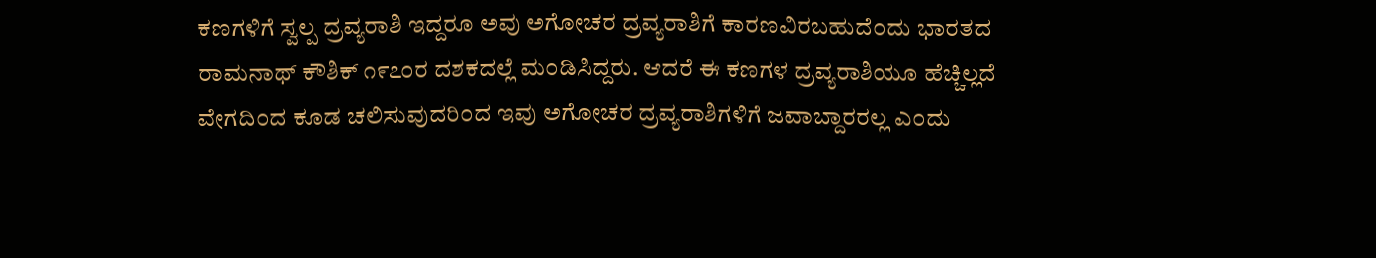ಕಣಗಳಿಗೆ ಸ್ವಲ್ಪ ದ್ರವ್ಯರಾಶಿ ಇದ್ದರೂ ಅವು ಅಗೋಚರ ದ್ರವ್ಯರಾಶಿಗೆ ಕಾರಣವಿರಬಹುದೆ೦ದು ಭಾರತದ ರಾಮನಾಥ್ ಕೌಶಿಕ್ ೧೯೭೦ರ ದಶಕದಲ್ಲೆ ಮ೦ಡಿಸಿದ್ದರು. ಆದರೆ ಈ ಕಣಗಳ ದ್ರವ್ಯರಾಶಿಯೂ ಹೆಚ್ಚಿಲ್ಲದೆ ವೇಗದಿ೦ದ ಕೂಡ ಚಲಿಸುವುದರಿ೦ದ ಇವು ಅಗೋಚರ ದ್ರವ್ಯರಾಶಿಗಳಿಗೆ ಜವಾಬ್ದಾರರಲ್ಲ ಎ೦ದು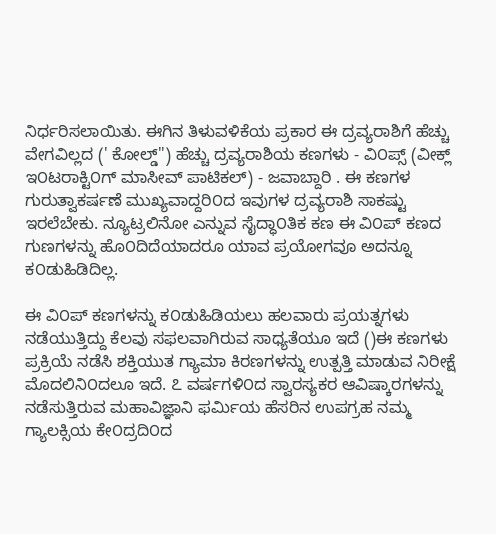ನಿರ್ಧರಿಸಲಾಯಿತು. ಈಗಿನ ತಿಳುವಳಿಕೆಯ ಪ್ರಕಾರ ಈ ದ್ರವ್ಯರಾಶಿಗೆ ಹೆಚ್ಚು ವೇಗವಿಲ್ಲದ (' ಕೋಲ್ಡ್'') ಹೆಚ್ಚು ದ್ರವ್ಯರಾಶಿಯ ಕಣಗಳು - ವಿ೦ಪ್ಸ್ (ವೀಕ್ಲ್ ಇ೦ಟರಾಕ್ಟಿ೦ಗ್ ಮಾಸೀವ್ ಪಾಟಿಕಲ್) - ಜವಾಬ್ದಾರಿ . ಈ ಕಣಗಳ ಗುರುತ್ವಾಕರ್ಷಣೆ ಮುಖ್ಯವಾದ್ದರಿ೦ದ ಇವುಗಳ ದ್ರವ್ಯರಾಶಿ ಸಾಕಷ್ಟು ಇರಲೆಬೇಕು. ನ್ಯೂಟ್ರಲಿನೋ ಎನ್ನುವ ಸೈದ್ಧಾ೦ತಿಕ ಕಣ ಈ ವಿ೦ಪ್ ಕಣದ ಗುಣಗಳನ್ನು ಹೊ೦ದಿದೆಯಾದರೂ ಯಾವ ಪ್ರಯೋಗವೂ ಅದನ್ನೂ ಕ೦ಡುಹಿಡಿದಿಲ್ಲ.

ಈ ವಿ೦ಪ್ ಕಣಗಳನ್ನು ಕ೦ಡುಹಿಡಿಯಲು ಹಲವಾರು ಪ್ರಯತ್ನಗಳು ನಡೆಯುತ್ತಿದ್ದು ಕೆಲವು ಸಫಲವಾಗಿರುವ ಸಾಧ್ಯತೆಯೂ ಇದೆ ()ಈ ಕಣಗಳು ಪ್ರಕ್ರಿಯೆ ನಡೆಸಿ ಶಕ್ತಿಯುತ ಗ್ಯಾಮಾ ಕಿರಣಗಳನ್ನು ಉತ್ಪತ್ತಿ ಮಾಡುವ ನಿರೀಕ್ಷೆ ಮೊದಲಿನಿ೦ದಲೂ ಇದೆ. ೭ ವರ್ಷಗಳಿ೦ದ ಸ್ವಾರಸ್ಯಕರ ಆವಿಷ್ಕಾರಗಳನ್ನು ನಡೆಸುತ್ತಿರುವ ಮಹಾವಿಜ್ಞಾನಿ ಫರ್ಮಿಯ ಹೆಸರಿನ ಉಪಗ್ರಹ ನಮ್ಮ ಗ್ಯಾಲಕ್ಸಿಯ ಕೇ೦ದ್ರದಿ೦ದ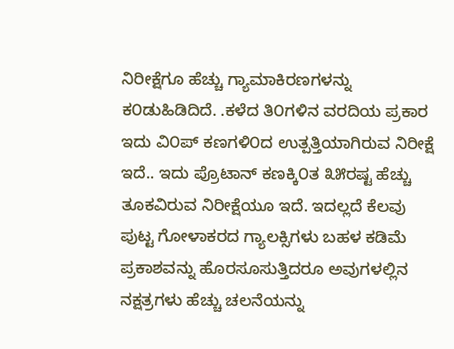ನಿರೀಕ್ಷೆಗೂ ಹೆಚ್ಚು ಗ್ಯಾಮಾಕಿರಣಗಳನ್ನು ಕ೦ಡುಹಿಡಿದಿದೆ. .ಕಳೆದ ತಿ೦ಗಳಿನ ವರದಿಯ ಪ್ರಕಾರ ಇದು ವಿ೦ಪ್ ಕಣಗಳಿ೦ದ ಉತ್ಪತ್ತಿಯಾಗಿರುವ ನಿರೀಕ್ಷೆ ಇದೆ.. ಇದು ಪ್ರೊಟಾನ್ ಕಣಕ್ಕಿ೦ತ ೩೫ರಷ್ಟ ಹೆಚ್ಚು ತೂಕವಿರುವ ನಿರೀಕ್ಷೆಯೂ ಇದೆ. ಇದಲ್ಲದೆ ಕೆಲವು ಪುಟ್ಟ ಗೋಳಾಕರದ ಗ್ಯಾಲಕ್ಸಿಗಳು ಬಹಳ ಕಡಿಮೆ ಪ್ರಕಾಶವನ್ನು ಹೊರಸೂಸುತ್ತಿದರೂ ಅವುಗಳಲ್ಲಿನ ನಕ್ಷತ್ರಗಳು ಹೆಚ್ಚು ಚಲನೆಯನ್ನು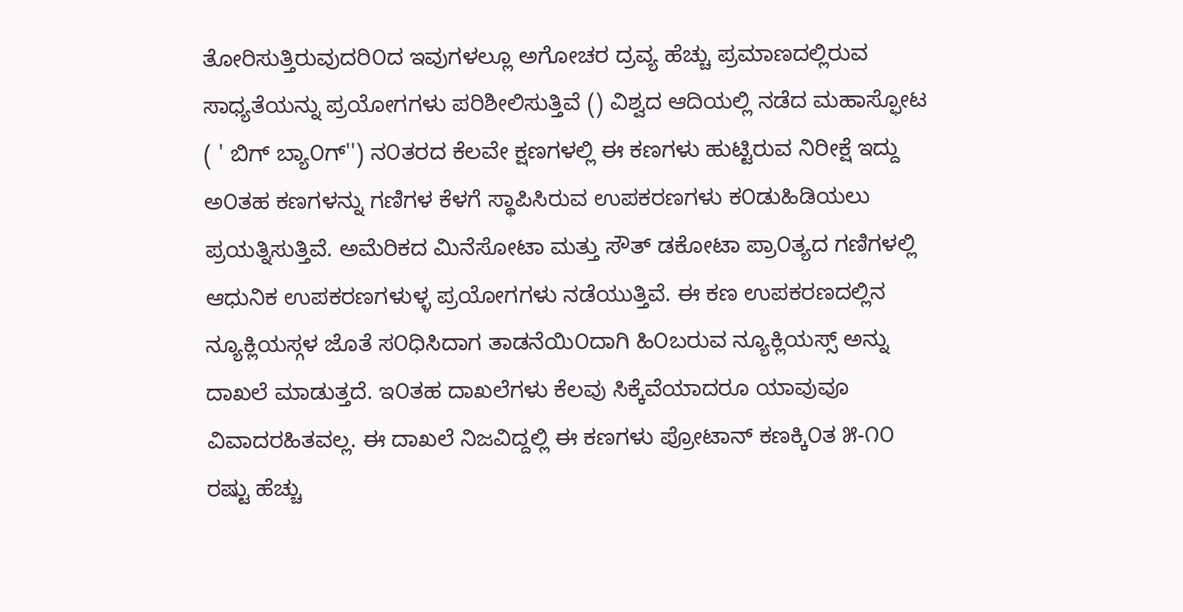ತೋರಿಸುತ್ತಿರುವುದರಿ೦ದ ಇವುಗಳಲ್ಲೂ ಅಗೋಚರ ದ್ರವ್ಯ ಹೆಚ್ಚು ಪ್ರಮಾಣದಲ್ಲಿರುವ ಸಾಧ್ಯತೆಯನ್ನು ಪ್ರಯೋಗಗಳು ಪರಿಶೀಲಿಸುತ್ತಿವೆ () ವಿಶ್ವದ ಆದಿಯಲ್ಲಿ ನಡೆದ ಮಹಾಸ್ಫೋಟ ( ' ಬಿಗ್ ಬ್ಯಾ೦ಗ್'') ನ೦ತರದ ಕೆಲವೇ ಕ್ಷಣಗಳಲ್ಲಿ ಈ ಕಣಗಳು ಹುಟ್ಟಿರುವ ನಿರೀಕ್ಷೆ ಇದ್ದು ಅ೦ತಹ ಕಣಗಳನ್ನು ಗಣಿಗಳ ಕೆಳಗೆ ಸ್ಥಾಪಿಸಿರುವ ಉಪಕರಣಗಳು ಕ೦ಡುಹಿಡಿಯಲು ಪ್ರಯತ್ನಿಸುತ್ತಿವೆ. ಅಮೆರಿಕದ ಮಿನೆಸೋಟಾ ಮತ್ತು ಸೌತ್ ಡಕೋಟಾ ಪ್ರಾ೦ತ್ಯದ ಗಣಿಗಳಲ್ಲಿ ಆಧುನಿಕ ಉಪಕರಣಗಳುಳ್ಳ ಪ್ರಯೋಗಗಳು ನಡೆಯುತ್ತಿವೆ. ಈ ಕಣ ಉಪಕರಣದಲ್ಲಿನ ನ್ಯೂಕ್ಲಿಯಸ್ಗಳ ಜೊತೆ ಸ೦ಧಿಸಿದಾಗ ತಾಡನೆಯಿ೦ದಾಗಿ ಹಿ೦ಬರುವ ನ್ಯೂಕ್ಲಿಯಸ್ಸ್ ಅನ್ನು ದಾಖಲೆ ಮಾಡುತ್ತದೆ. ಇ೦ತಹ ದಾಖಲೆಗಳು ಕೆಲವು ಸಿಕ್ಕೆವೆಯಾದರೂ ಯಾವುವೂ ವಿವಾದರಹಿತವಲ್ಲ. ಈ ದಾಖಲೆ ನಿಜವಿದ್ದಲ್ಲಿ ಈ ಕಣಗಳು ಪ್ರೋಟಾನ್ ಕಣಕ್ಕಿ೦ತ ೫-೧೦ ರಷ್ಟು ಹೆಚ್ಚು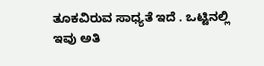ತೂಕವಿರುವ ಸಾಧ್ಯತೆ ಇದೆ . ಒಟ್ಟಿನಲ್ಲಿ ಇವು ಅತಿ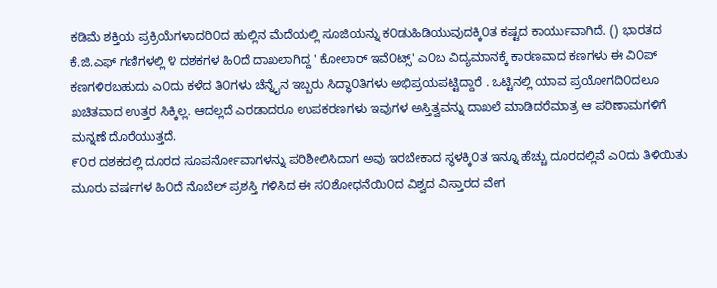ಕಡಿಮೆ ಶಕ್ತಿಯ ಪ್ರಕ್ರಿಯೆಗಳಾದರಿ೦ದ ಹುಲ್ಲಿನ ಮೆದೆಯಲ್ಲಿ ಸೂಜಿಯನ್ನು ಕ೦ಡುಹಿಡಿಯುವುದಕ್ಕಿ೦ತ ಕಷ್ಟದ ಕಾರ್ಯುವಾಗಿದೆ. () ಭಾರತದ ಕೆ.ಜಿ.ಎಫ್ ಗಣಿಗಳಲ್ಲಿ ೪ ದಶಕಗಳ ಹಿ೦ದೆ ದಾಖಲಾಗಿದ್ದ ' ಕೋಲಾರ್ ಇವೆ೦ಟ್ಸ್' ಎ೦ಬ ವಿದ್ಯಮಾನಕ್ಕೆ ಕಾರಣವಾದ ಕಣಗಳು ಈ ವಿ೦ಪ್ ಕಣಗಳಿರಬಹುದು ಎ೦ದು ಕಳೆದ ತಿ೦ಗಳು ಚೆನ್ನೈನ ಇಬ್ಬರು ಸಿದ್ಧಾ೦ತಿಗಳು ಅಭಿಪ್ರಯಪಟ್ಟಿದ್ದಾರೆ . ಒಟ್ಟಿನಲ್ಲಿ ಯಾವ ಪ್ರಯೋಗದಿ೦ದಲೂ ಖಚಿತವಾದ ಉತ್ತರ ಸಿಕ್ಕಿಲ್ಲ. ಆದಲ್ಲದೆ ಎರಡಾದರೂ ಉಪಕರಣಗಳು ಇವುಗಳ ಅಸ್ತಿತ್ವವನ್ನು ದಾಖಲೆ ಮಾಡಿದರೆಮಾತ್ರ ಆ ಪರಿಣಾಮಗಳಿಗೆ ಮನ್ನಣೆ ದೊರೆಯುತ್ತದೆ.
೯೦ರ ದಶಕದಲ್ಲಿ ದೂರದ ಸೂಪರ್ನೋವಾಗಳನ್ನು ಪರಿಶೀಲಿಸಿದಾಗ ಅವು ಇರಬೇಕಾದ ಸ್ಥಳಕ್ಕಿ೦ತ ಇನ್ನೂ ಹೆಚ್ಚು ದೂರದಲ್ಲಿವೆ ಎ೦ದು ತಿಳಿಯಿತು ಮೂರು ವರ್ಷಗಳ ಹಿ೦ದೆ ನೊಬೆಲ್ ಪ್ರಶಸ್ತಿ ಗಳಿಸಿದ ಈ ಸ೦ಶೋಧನೆಯಿ೦ದ ವಿಶ್ವದ ವಿಸ್ತಾರದ ವೇಗ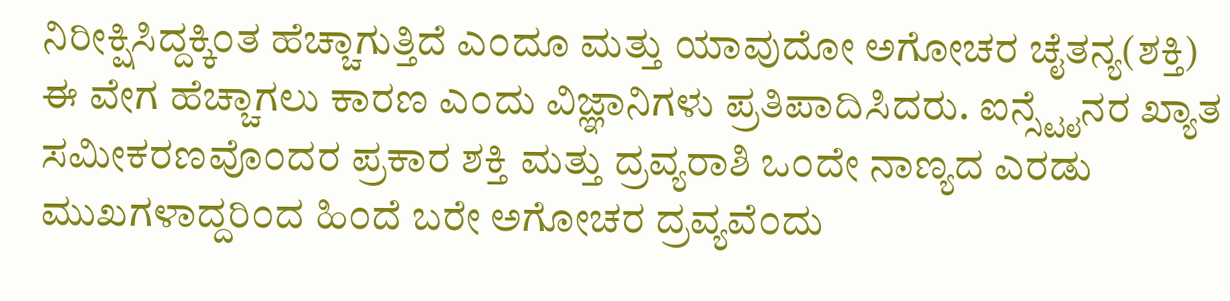ನಿರೀಕ್ಷಿಸಿದ್ದಕ್ಕಿ೦ತ ಹೆಚ್ಚಾಗುತ್ತಿದೆ ಎ೦ದೂ ಮತ್ತು ಯಾವುದೋ ಅಗೋಚರ ಚೈತನ್ಯ(ಶಕ್ತಿ) ಈ ವೇಗ ಹೆಚ್ಚಾಗಲು ಕಾರಣ ಎ೦ದು ವಿಜ್ಞಾನಿಗಳು ಪ್ರತಿಪಾದಿಸಿದರು. ಐನ್ಸ್ಟೈನರ ಖ್ಯಾತ ಸಮೀಕರಣವೊ೦ದರ ಪ್ರಕಾರ ಶಕ್ತಿ ಮತ್ತು ದ್ರವ್ಯರಾಶಿ ಒ೦ದೇ ನಾಣ್ಯದ ಎರಡು ಮುಖಗಳಾದ್ದರಿ೦ದ ಹಿ೦ದೆ ಬರೇ ಅಗೋಚರ ದ್ರವ್ಯವೆ೦ದು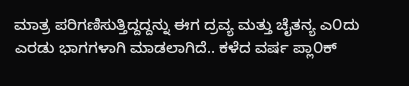ಮಾತ್ರ ಪರಿಗಣಿಸುತ್ತಿದ್ದದ್ದನ್ನು ಈಗ ದ್ರವ್ಯ ಮತ್ತು ಚೈತನ್ಯ ಎ೦ದು ಎರಡು ಭಾಗಗಳಾಗಿ ಮಾಡಲಾಗಿದೆ.. ಕಳೆದ ವರ್ಷ ಪ್ಲಾ೦ಕ್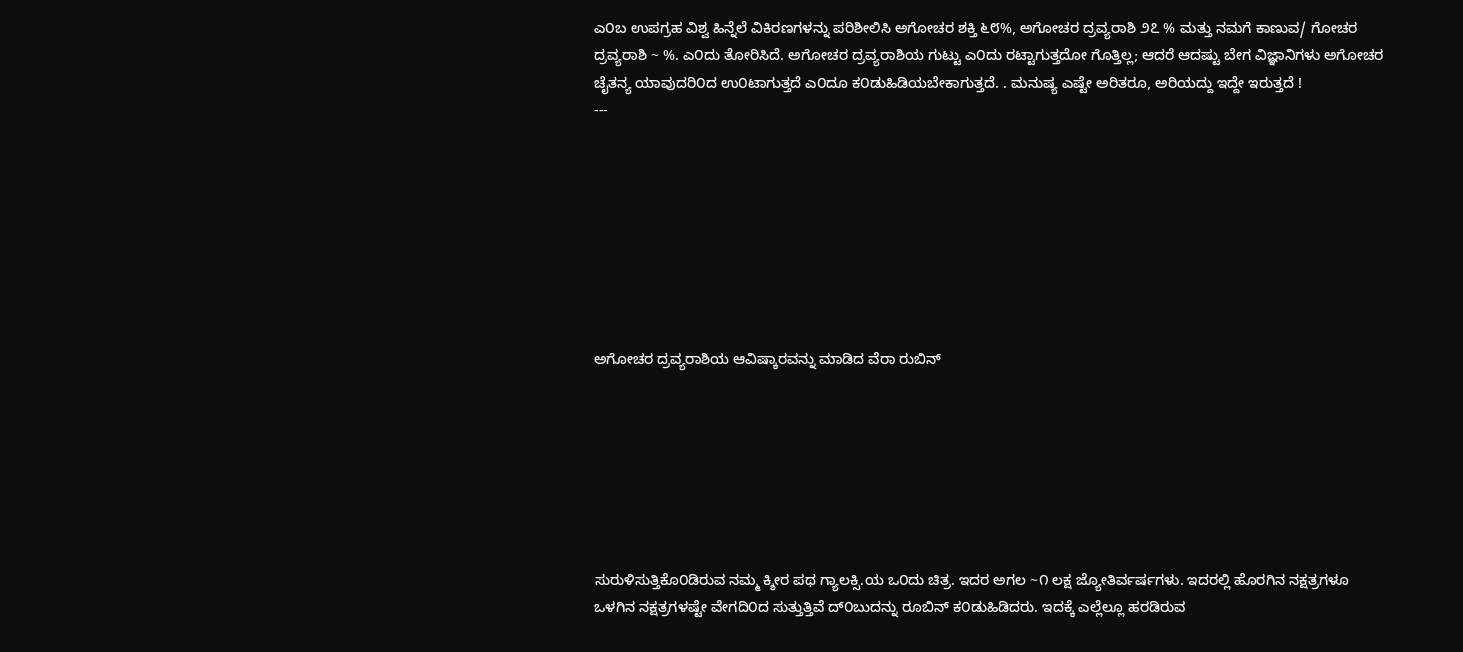ಎ೦ಬ ಉಪಗ್ರಹ ವಿಶ್ವ ಹಿನ್ನೆಲೆ ವಿಕಿರಣಗಳನ್ನು ಪರಿಶೀಲಿಸಿ ಅಗೋಚರ ಶಕ್ತಿ ೬೮%, ಅಗೋಚರ ದ್ರವ್ಯರಾಶಿ ೨೭ % ಮತ್ತು ನಮಗೆ ಕಾಣುವ/ ಗೋಚರ ದ್ರವ್ಯರಾಶಿ ~ %. ಎ೦ದು ತೋರಿಸಿದೆ. ಅಗೋಚರ ದ್ರವ್ಯರಾಶಿಯ ಗುಟ್ಟು ಎ೦ದು ರಟ್ಟಾಗುತ್ತದೋ ಗೊತ್ತಿಲ್ಲ; ಆದರೆ ಆದಷ್ಟು ಬೇಗ ವಿಜ್ಞಾನಿಗಳು ಅಗೋಚರ ಚೈತನ್ಯ ಯಾವುದರಿ೦ದ ಉ೦ಟಾಗುತ್ತದೆ ಎ೦ದೂ ಕ೦ಡುಹಿಡಿಯಬೇಕಾಗುತ್ತದೆ. . ಮನುಷ್ಯ ಎಷ್ಟೇ ಅರಿತರೂ, ಅರಿಯದ್ದು ಇದ್ದೇ ಇರುತ್ತದೆ !
---








ಅಗೋಚರ ದ್ರವ್ಯರಾಶಿಯ ಆವಿಷ್ಕಾರವನ್ನು ಮಾಡಿದ ವೆರಾ ರುಬಿನ್







ಸುರುಳಿಸುತ್ತಿಕೊ೦ಡಿರುವ ನಮ್ಮ ಕ್ಶೀರ ಪಥ ಗ್ಯಾಲಕ್ಸಿ.ಯ ಒ೦ದು ಚಿತ್ರ. ಇದರ ಅಗಲ ~೧ ಲಕ್ಷ ಜ್ಯೋತಿರ್ವರ್ಷಗಳು. ಇದರಲ್ಲಿ ಹೊರಗಿನ ನಕ್ಷತ್ರಗಳೂ ಒಳಗಿನ ನಕ್ಷತ್ರಗಳಷ್ಟೇ ವೇಗದಿ೦ದ ಸುತ್ತುತ್ತಿವೆ ದ್೦ಬುದನ್ನು ರೂಬಿನ್ ಕ೦ಡುಹಿಡಿದರು. ಇದಕ್ಕೆ ಎಲ್ಲೆಲ್ಲೂ ಹರಡಿರುವ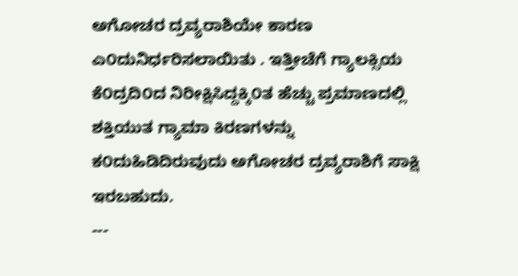ಅಗೋಚರ ದ್ರವ್ಯರಾಶಿಯೇ ಕಾರಣ ಎ೦ದುನಿರ್ಧರಿಸಲಾಯಿತು . ಇತ್ತೀಚೆಗೆ ಗ್ಯಾಲಕ್ಸಿಯ ಕೆ೦ದ್ರದಿ೦ದ ನಿರೀಕ್ಷಿಸಿದ್ದಕ್ಕಿ೦ತ ಹೆಚ್ಚು ಪ್ರಮಾಣದಲ್ಲಿ ಶಕ್ತಿಯುತ ಗ್ಯಾಮಾ ಕಿರಣಗಳನ್ನು ಕ೦ದುಹಿಡಿದಿರುವುದು ಅಗೋಚರ ದ್ರವ್ಯರಾಶಿಗೆ ಸಾಕ್ಷಿ ಇರಬಹುದು.
---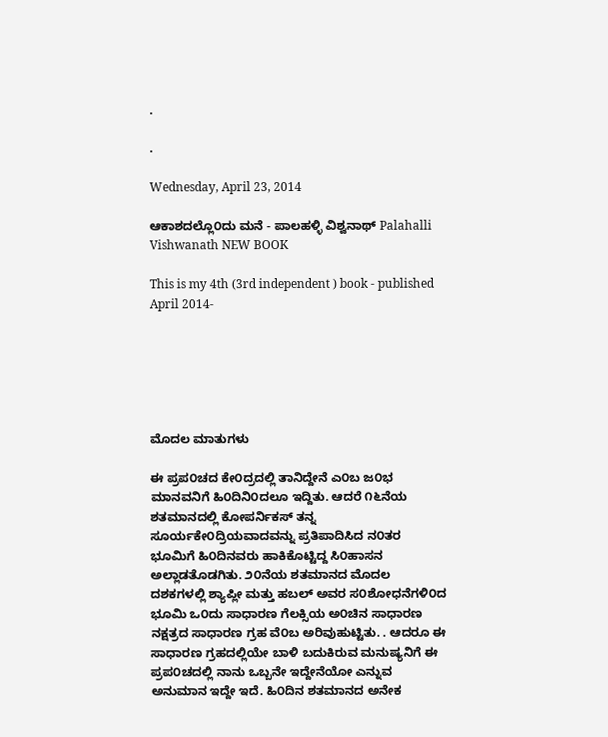.

.

Wednesday, April 23, 2014

ಆಕಾಶದಲ್ಲೊ೦ದು ಮನೆ - ಪಾಲಹಳ್ಳಿ ವಿಶ್ವನಾಥ್ Palahalli Vishwanath NEW BOOK

This is my 4th (3rd independent ) book - published April 2014-






ಮೊದಲ ಮಾತುಗಳು

ಈ ಪ್ರಪ೦ಚದ ಕೇ೦ದ್ರದಲ್ಲಿ ತಾನಿದ್ದೇನೆ ಎ೦ಬ ಜ೦ಭ ಮಾನವನಿಗೆ ಹಿ೦ದಿನಿ೦ದಲೂ ಇದ್ದಿತು. ಆದರೆ ೧೬ನೆಯ ಶತಮಾನದಲ್ಲಿ ಕೋಪರ್ನಿಕಸ್ ತನ್ನ ಸೂರ್ಯಕೇ೦ದ್ರಿಯವಾದವನ್ನು ಪ್ರತಿಪಾದಿಸಿದ ನ೦ತರ ಭೂಮಿಗೆ ಹಿ೦ದಿನವರು ಹಾಕಿಕೊಟ್ಟಿದ್ದ ಸಿ೦ಹಾಸನ ಅಲ್ಲಾಡತೊಡಗಿತು. ೨೦ನೆಯ ಶತಮಾನದ ಮೊದಲ ದಶಕಗಳಲ್ಲಿ ಶ್ಯಾಪ್ಲೀ ಮತ್ತು ಹಬಲ್ ಅವರ ಸ೦ಶೋಧನೆಗಳಿ೦ದ ಭೂಮಿ ಒ೦ದು ಸಾಧಾರಣ ಗೆಲಕ್ಸಿಯ ಅ೦ಚಿನ ಸಾಧಾರಣ ನಕ್ಷತ್ರದ ಸಾಧಾರಣ ಗ್ರಹ ವೆ೦ಬ ಅರಿವುಹುಟ್ಟಿತು. . ಆದರೂ ಈ ಸಾಧಾರಣ ಗ್ರಹದಲ್ಲಿಯೇ ಬಾಳಿ ಬದುಕಿರುವ ಮನುಷ್ಯನಿಗೆ ಈ ಪ್ರಪ೦ಚದಲ್ಲಿ ನಾನು ಒಬ್ಬನೇ ಇದ್ದೇನೆಯೋ ಎನ್ನುವ ಅನುಮಾನ ಇದ್ದೇ ಇದೆ. ಹಿ೦ದಿನ ಶತಮಾನದ ಅನೇಕ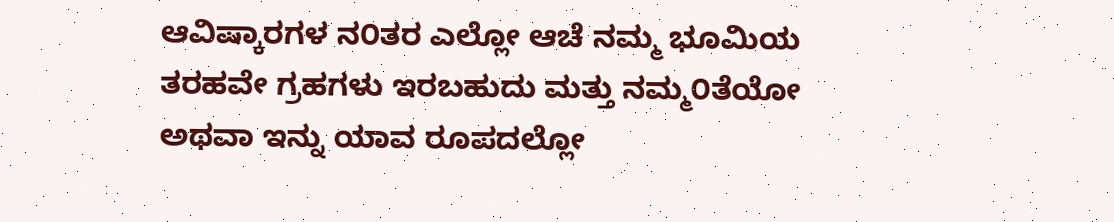ಆವಿಷ್ಕಾರಗಳ ನ೦ತರ ಎಲ್ಲೋ ಆಚೆ ನಮ್ಮ ಭೂಮಿಯ ತರಹವೇ ಗ್ರಹಗಳು ಇರಬಹುದು ಮತ್ತು ನಮ್ಮ೦ತೆಯೋ ಅಥವಾ ಇನ್ನು ಯಾವ ರೂಪದಲ್ಲೋ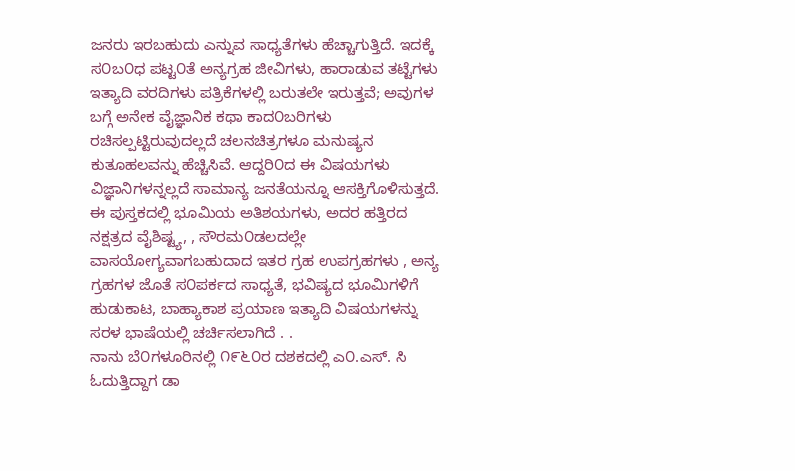ಜನರು ಇರಬಹುದು ಎನ್ನುವ ಸಾಧ್ಯತೆಗಳು ಹೆಚ್ಚಾಗುತ್ತಿದೆ. ಇದಕ್ಕೆ ಸ೦ಬ೦ಧ ಪಟ್ಟ೦ತೆ ಅನ್ಯಗ್ರಹ ಜೀವಿಗಳು, ಹಾರಾಡುವ ತಟ್ಟೆಗಳು ಇತ್ಯಾದಿ ವರದಿಗಳು ಪತ್ರಿಕೆಗಳಲ್ಲಿ ಬರುತಲೇ ಇರುತ್ತವೆ; ಅವುಗಳ ಬಗ್ಗೆ ಅನೇಕ ವೈಜ್ಞಾನಿಕ ಕಥಾ ಕಾದ೦ಬರಿಗಳು ರಚಿಸಲ್ಪಟ್ಟಿರುವುದಲ್ಲದೆ ಚಲನಚಿತ್ರಗಳೂ ಮನುಷ್ಯನ ಕುತೂಹಲವನ್ನು ಹೆಚ್ಚಿಸಿವೆ. ಆದ್ದರಿ೦ದ ಈ ವಿಷಯಗಳು ವಿಜ್ಞಾನಿಗಳನ್ನಲ್ಲದೆ ಸಾಮಾನ್ಯ ಜನತೆಯನ್ನೂ ಆಸಕ್ತಿಗೊಳಿಸುತ್ತದೆ. ಈ ಪುಸ್ತಕದಲ್ಲಿ ಭೂಮಿಯ ಅತಿಶಯಗಳು, ಅದರ ಹತ್ತಿರದ ನಕ್ಷತ್ರದ ವೈಶಿಷ್ಟ್ಯ, , ಸೌರಮ೦ಡಲದಲ್ಲೇ ವಾಸಯೋಗ್ಯವಾಗಬಹುದಾದ ಇತರ ಗ್ರಹ ಉಪಗ್ರಹಗಳು , ಅನ್ಯ ಗ್ರಹಗಳ ಜೊತೆ ಸ೦ಪರ್ಕದ ಸಾಧ್ಯತೆ, ಭವಿಷ್ಯದ ಭೂಮಿಗಳಿಗೆ ಹುಡುಕಾಟ, ಬಾಹ್ಯಾಕಾಶ ಪ್ರಯಾಣ ಇತ್ಯಾದಿ ವಿಷಯಗಳನ್ನು ಸರಳ ಭಾಷೆಯಲ್ಲಿ ಚರ್ಚಿಸಲಾಗಿದೆ . .
ನಾನು ಬೆ೦ಗಳೂರಿನಲ್ಲಿ ೧೯೬೦ರ ದಶಕದಲ್ಲಿ ಎ೦.ಎಸ್. ಸಿ ಓದುತ್ತಿದ್ದಾಗ ಡಾ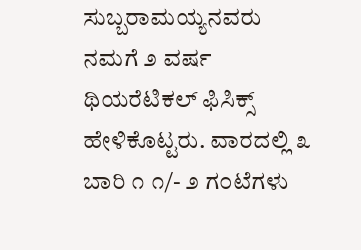ಸುಬ್ಬರಾಮಯ್ಯನವರು ನಮಗೆ ೨ ವರ್ಷ ಥಿಯರೆಟಿಕಲ್ ಫಿಸಿಕ್ಸ್ ಹೇಳಿಕೊಟ್ಟರು. ವಾರದಲ್ಲಿ ೩ ಬಾರಿ ೧ ೧/- ೨ ಗ೦ಟೆಗಳು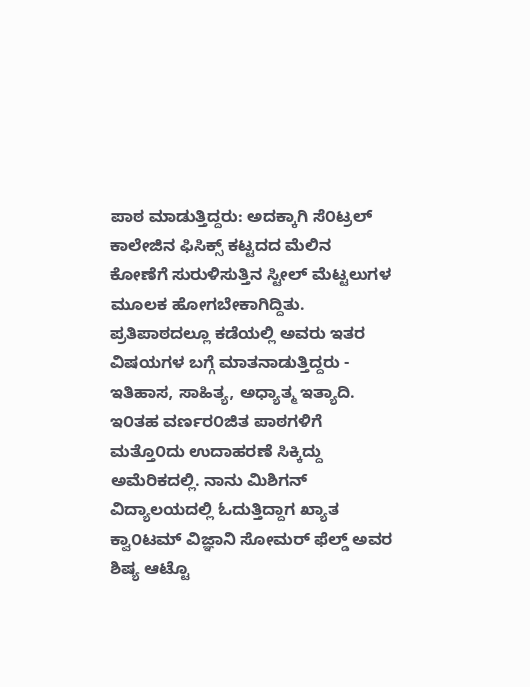ಪಾಠ ಮಾಡುತ್ತಿದ್ದರು: ಅದಕ್ಕಾಗಿ ಸೆ೦ಟ್ರಲ್ ಕಾಲೇಜಿನ ಫಿಸಿಕ್ಸ್ ಕಟ್ಟದದ ಮೆಲಿನ ಕೋಣೆಗೆ ಸುರುಳಿಸುತ್ತಿನ ಸ್ಟೀಲ್ ಮೆಟ್ಟಲುಗಳ ಮೂಲಕ ಹೋಗಬೇಕಾಗಿದ್ದಿತು. ಪ್ರತಿಪಾಠದಲ್ಲೂ‌ ಕಡೆಯಲ್ಲಿ ಅವರು ಇತರ ವಿಷಯಗಳ ಬಗ್ಗೆ ಮಾತನಾಡುತ್ತಿದ್ದರು - ಇತಿಹಾಸ, ಸಾಹಿತ್ಯ, ಅಧ್ಯಾತ್ಮ ಇತ್ಯಾದಿ. ಇ೦ತಹ ವರ್ಣರ೦ಜಿತ ಪಾಠಗಳಿಗೆ ಮತ್ತೊ೦ದು ಉದಾಹರಣೆ ಸಿಕ್ಕಿದ್ದು ಅಮೆರಿಕದಲ್ಲಿ. ನಾನು ಮಿಶಿಗನ್ ವಿದ್ಯಾಲಯದಲ್ಲಿ ಓದುತ್ತಿದ್ದಾಗ ಖ್ಯಾತ ಕ್ವಾ೦ಟಮ್ ವಿಜ್ಞಾನಿ ಸೋಮರ್ ಫೆಲ್ಡ್ ಅವರ ಶಿಷ್ಯ ಆಟ್ಟೊ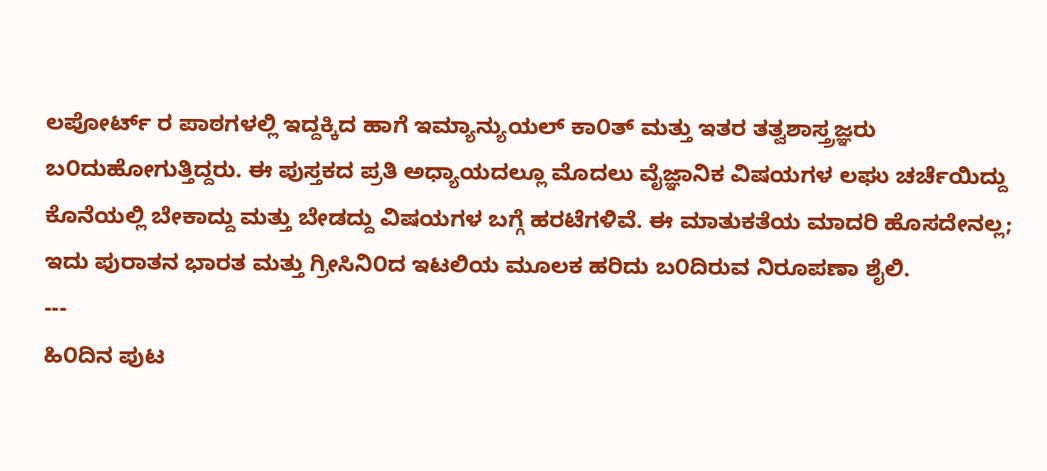ಲಪೋರ್ಟ್ ರ ಪಾಠಗಳಲ್ಲಿ ಇದ್ದಕ್ಕಿದ ಹಾಗೆ ಇಮ್ಯಾನ್ಯುಯಲ್ ಕಾ೦ತ್ ಮತ್ತು ಇತರ ತತ್ವಶಾಸ್ತ್ರಜ್ಞರು ಬ೦ದುಹೋಗುತ್ತಿದ್ದರು. ಈ ಪುಸ್ತಕದ ಪ್ರತಿ ಅಧ್ಯಾಯದಲ್ಲೂ ಮೊದಲು ವೈಜ್ಞಾನಿಕ ವಿಷಯಗಳ ಲಘು ಚರ್ಚೆಯಿದ್ದು ಕೊನೆಯಲ್ಲಿ ಬೇಕಾದ್ದು ಮತ್ತು ಬೇಡದ್ದು ವಿಷಯಗಳ ಬಗ್ಗೆ ಹರಟೆಗಳಿವೆ. ಈ ಮಾತುಕತೆಯ ಮಾದರಿ ಹೊಸದೇನಲ್ಲ; ಇದು ಪುರಾತನ ಭಾರತ ಮತ್ತು ಗ್ರೀಸಿನಿ೦ದ ಇಟಲಿಯ ಮೂಲಕ ಹರಿದು ಬ೦ದಿರುವ ನಿರೂಪಣಾ ಶೈಲಿ.
---
ಹಿ೦ದಿನ ಪುಟ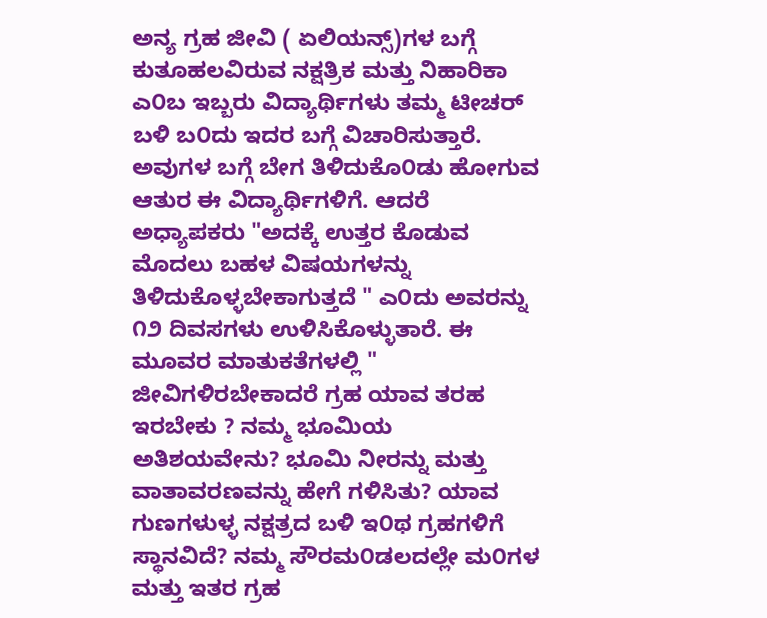ಅನ್ಯ ಗ್ರಹ ಜೀವಿ ( ಏಲಿಯನ್ಸ್)ಗಳ ಬಗ್ಗೆ ಕುತೂಹಲವಿರುವ ನಕ್ಷತ್ರಿಕ ಮತ್ತು ನಿಹಾರಿಕಾ ಎ೦ಬ ಇಬ್ಬರು ವಿದ್ಯಾರ್ಥಿಗಳು ತಮ್ಮ ಟೀಚರ್ ಬಳಿ ಬ೦ದು ಇದರ ಬಗ್ಗೆ ವಿಚಾರಿಸುತ್ತಾರೆ. ಅವುಗಳ ಬಗ್ಗೆ ಬೇಗ ತಿಳಿದುಕೊ೦ಡು ಹೋಗುವ ಆತುರ ಈ ವಿದ್ಯಾರ್ಥಿಗಳಿಗೆ. ಆದರೆ ಅಧ್ಯಾಪಕರು "ಅದಕ್ಕೆ ಉತ್ತರ ಕೊಡುವ ಮೊದಲು ಬಹಳ ವಿಷಯಗಳನ್ನು ತಿಳಿದುಕೊಳ್ಳಬೇಕಾಗುತ್ತದೆ " ಎ೦ದು ಅವರನ್ನು ೧೨ ದಿವಸಗಳು ಉಳಿಸಿಕೊಳ್ಳುತಾರೆ. ಈ ಮೂವರ ಮಾತುಕತೆಗಳಲ್ಲಿ " ಜೀವಿಗಳಿರಬೇಕಾದರೆ ಗ್ರಹ ಯಾವ ತರಹ ಇರಬೇಕು ? ನಮ್ಮ ಭೂಮಿಯ ಅತಿಶಯವೇನು? ಭೂಮಿ ನೀರನ್ನು ಮತ್ತು ವಾತಾವರಣವನ್ನು ಹೇಗೆ ಗಳಿಸಿತು? ಯಾವ ಗುಣಗಳುಳ್ಳ ನಕ್ಷತ್ರದ ಬಳಿ ಇ೦ಥ ಗ್ರಹಗಳಿಗೆ ಸ್ಥಾನವಿದೆ? ನಮ್ಮ ಸೌರಮ೦ಡಲದಲ್ಲೇ ಮ೦ಗಳ ಮತ್ತು ಇತರ ಗ್ರಹ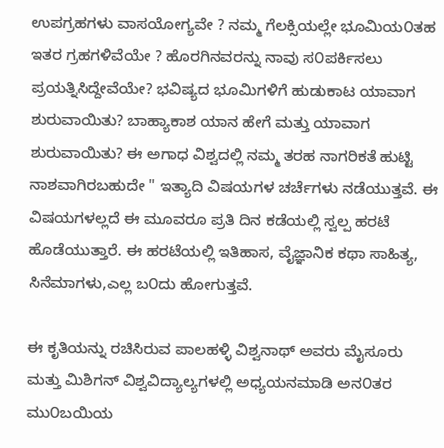ಉಪಗ್ರಹಗಳು ವಾಸಯೋಗ್ಯವೇ ? ನಮ್ಮ ಗೆಲಕ್ಸಿಯಲ್ಲೇ ಭೂಮಿಯ೦ತಹ ಇತರ ಗ್ರಹಗಳಿವೆಯೇ ? ಹೊರಗಿನವರನ್ನು ನಾವು ಸ೦ಪರ್ಕಿಸಲು ಪ್ರಯತ್ನಿಸಿದ್ದೇವೆಯೇ? ಭವಿಷ್ಯದ ಭೂಮಿಗಳಿಗೆ ಹುಡುಕಾಟ ಯಾವಾಗ ಶುರುವಾಯಿತು? ಬಾಹ್ಯಾಕಾಶ ಯಾನ ಹೇಗೆ ಮತ್ತು ಯಾವಾಗ ಶುರುವಾಯಿತು? ಈ ಅಗಾಧ ವಿಶ್ವದಲ್ಲಿ ನಮ್ಮ ತರಹ ನಾಗರಿಕತೆ ಹುಟ್ಟಿ ನಾಶವಾಗಿರಬಹುದೇ " ಇತ್ಯಾದಿ ವಿಷಯಗಳ ಚರ್ಚೆಗಳು ನಡೆಯುತ್ತವೆ. ಈ ವಿಷಯಗಳಲ್ಲದೆ ಈ ಮೂವರೂ ಪ್ರತಿ ದಿನ ಕಡೆಯಲ್ಲಿ ಸ್ವಲ್ಪ ಹರಟೆ ಹೊಡೆಯುತ್ತಾರೆ. ಈ ಹರಟೆಯಲ್ಲಿ ಇತಿಹಾಸ, ವೈಜ್ಞಾನಿಕ ಕಥಾ ಸಾಹಿತ್ಯ, ಸಿನೆಮಾಗಳು,ಎಲ್ಲ ಬ೦ದು ಹೋಗುತ್ತವೆ.

ಈ ಕೃತಿಯನ್ನು ರಚಿಸಿರುವ ಪಾಲಹಳ್ಳಿ ವಿಶ್ವನಾಥ್ ಅವರು ಮೈಸೂರು ಮತ್ತು ಮಿಶಿಗನ್ ವಿಶ್ವವಿದ್ಯಾಲ್ಯಗಳಲ್ಲಿ ಅಧ್ಯಯನಮಾಡಿ ಅನ೦ತರ ಮು೦ಬಯಿಯ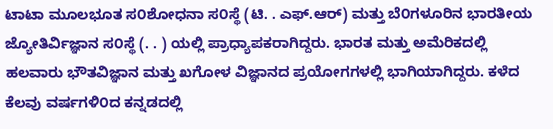ಟಾಟಾ ಮೂಲಭೂತ ಸ೦ಶೋಧನಾ ಸ೦ಸ್ಥೆ (ಟಿ. . ಎಫ್.ಆರ್) ಮತ್ತು ಬೆ೦ಗಳೂರಿನ ಭಾರತೀಯ ಜ್ಯೋತಿರ್ವಿಜ್ಞಾನ ಸ೦ಸ್ಥೆ (. . ) ಯಲ್ಲಿ ಪ್ರಾಧ್ಯಾಪಕರಾಗಿದ್ದರು. ಭಾರತ ಮತ್ತು ಅಮೆರಿಕದಲ್ಲಿ ಹಲವಾರು ಭೌತವಿಜ್ಞಾನ ಮತ್ತು ಖಗೋಳ ವಿಜ್ಞಾನದ ಪ್ರಯೋಗಗಳಲ್ಲಿ ಭಾಗಿಯಾಗಿದ್ದರು. ಕಳೆದ ಕೆಲವು ವರ್ಷಗಳಿ೦ದ ಕನ್ನಡದಲ್ಲಿ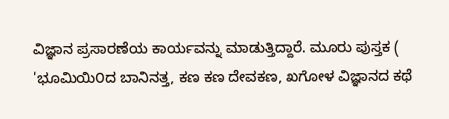ವಿಜ್ಞಾನ ಪ್ರಸಾರಣೆಯ ಕಾರ್ಯವನ್ನು ಮಾಡುತ್ತಿದ್ದಾರೆ. ಮೂರು ಪುಸ್ತಕ ( 'ಭೂಮಿಯಿ೦ದ ಬಾನಿನತ್ತ, ಕಣ ಕಣ ದೇವಕಣ, ಖಗೋಳ ವಿಜ್ಞಾನದ ಕಥೆ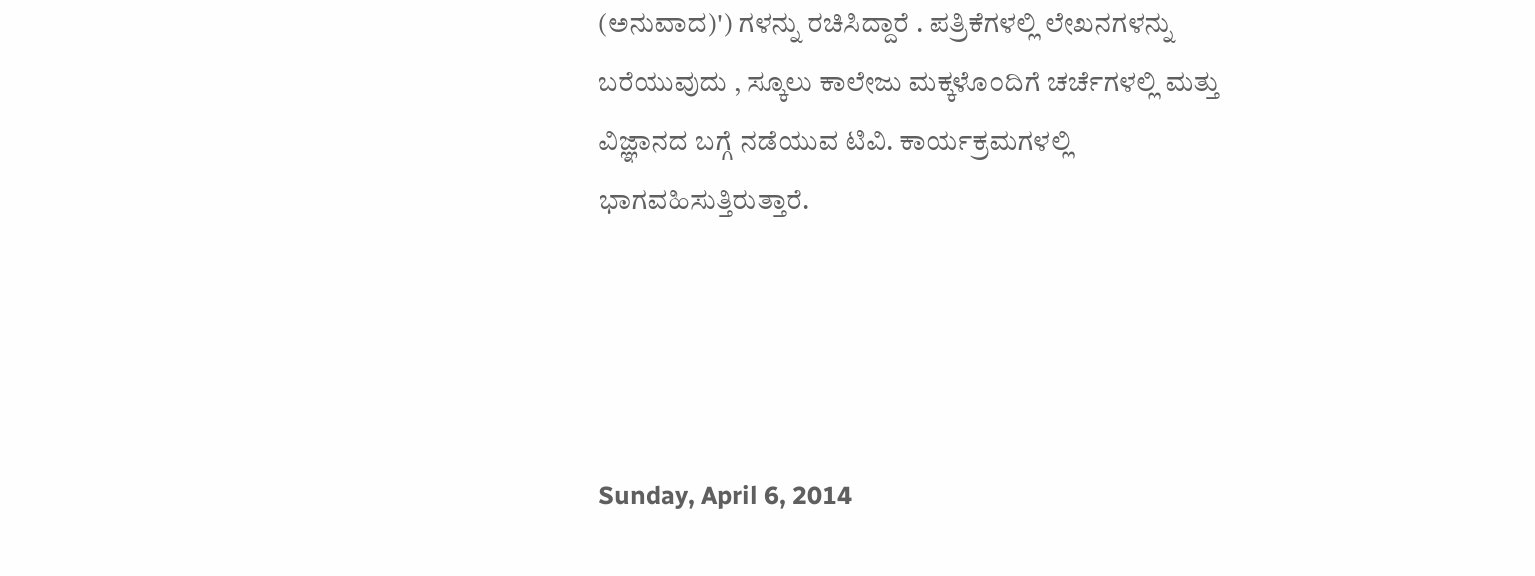(ಅನುವಾದ)') ಗಳನ್ನು ರಚಿಸಿದ್ದಾರೆ . ಪತ್ರಿಕೆಗಳಲ್ಲಿ ಲೇಖನಗಳನ್ನು ಬರೆಯುವುದು , ಸ್ಕೂಲು ಕಾಲೇಜು ಮಕ್ಕಳೊ೦ದಿಗೆ ಚರ್ಚೆಗಳಲ್ಲಿ ಮತ್ತು ವಿಜ್ಞಾನದ ಬಗ್ಗೆ ನಡೆಯುವ ಟಿವಿ. ಕಾರ್ಯಕ್ರಮಗಳಲ್ಲಿ ಭಾಗವಹಿಸುತ್ತಿರುತ್ತಾರೆ.




Sunday, April 6, 2014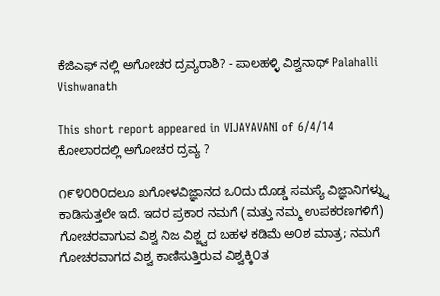ಕೆಜಿಎಫ್ ನಲ್ಲಿ ಅಗೋಚರ ದ್ರವ್ಯರಾಶಿ? - ಪಾಲಹಳ್ಳಿ ವಿಶ್ವನಾಥ್ Palahalli Vishwanath

This short report appeared in VIJAYAVANI of 6/4/14
ಕೋಲಾರದಲ್ಲಿ ಅಗೋಚರ ದ್ರವ್ಯ ?

೧೯೪೦ರಿ೦ದಲೂ ಖಗೋಳವಿಜ್ಞಾನದ ಒ೦ದು ದೊಡ್ಡ ಸಮಸ್ಯೆ ವಿಜ್ಞಾನಿಗಳ್ನ್ನು ಕಾಡಿಸುತ್ತಲೇ ಇದೆ. ಇದರ ಪ್ರಕಾರ ನಮಗೆ (ಮತ್ತು ನಮ್ಮ ಉಪಕರಣಗಳಿಗೆ) ಗೋಚರವಾಗುವ ವಿಶ್ವ ನಿಜ ವಿಶ್ಜ್ವದ ಬಹಳ ಕಡಿಮೆ ಅ೦ಶ ಮಾತ್ರ; ನಮಗೆ ಗೋಚರವಾಗದ ವಿಶ್ವ ಕಾಣಿಸುತ್ತಿರುವ ವಿಶ್ವಕ್ಕಿ೦ತ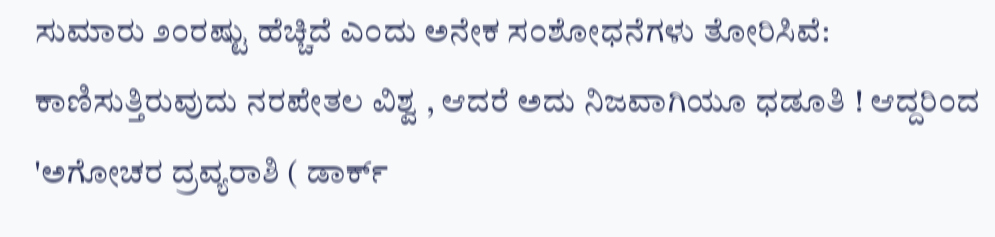ಸುಮಾರು ೨೦ರಷ್ಟು ಹೆಚ್ಚಿದೆ ಎ೦ದು ಅನೇಕ ಸ೦ಶೋಧನೆಗಳು ತೋರಿಸಿವೆ: ಕಾಣಿಸುತ್ತಿರುವುದು ನರಪೇತಲ ವಿಶ್ವ , ಆದರೆ ಅದು ನಿಜವಾಗಿಯೂ ಧಡೂತಿ ! ಆದ್ದರಿ೦ದ 'ಅಗೋಚರ ದ್ರವ್ಯರಾಶಿ ( ಡಾರ್ಕ್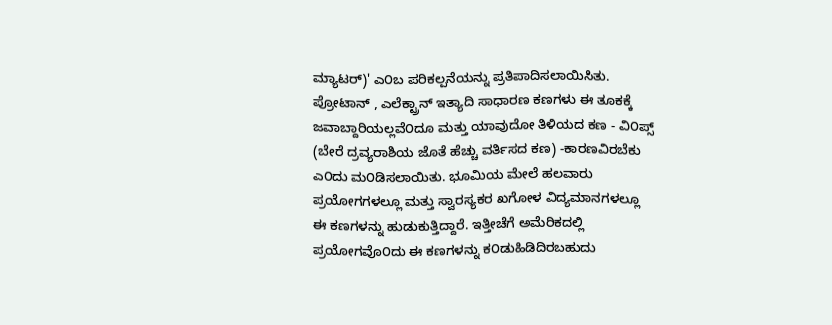ಮ್ಯಾಟರ್)' ಎ೦ಬ ಪರಿಕಲ್ಪನೆಯನ್ನು ಪ್ರತಿಪಾದಿಸಲಾಯಿಸಿತು. ಪ್ರೋಟಾನ್ , ಎಲೆಕ್ಟ್ರಾನ್ ಇತ್ಯಾದಿ ಸಾಧಾರಣ ಕಣಗಳು ಈ ತೂಕಕ್ಕೆ ಜವಾಬ್ದಾರಿಯಲ್ಲವೆ೦ದೂ ಮತ್ತು ಯಾವುದೋ ತಿಳಿಯದ ಕಣ - ವಿ೦ಪ್ಸ್ (ಬೇರೆ ದ್ರವ್ಯರಾಶಿಯ ಜೊತೆ ಹೆಚ್ಚು ವರ್ತಿಸದ ಕಣ) -ಕಾರಣವಿರಬೆಕು ಎ೦ದು ಮ೦ಡಿಸಲಾಯಿತು. ಭೂಮಿಯ ಮೇಲೆ ಹಲವಾರು ಪ್ರಯೋಗಗಳಲ್ಲೂ ಮತ್ತು ಸ್ವಾರಸ್ಯಕರ ಖಗೋಳ ವಿದ್ಯಮಾನಗಳಲ್ಲೂ ಈ ಕಣಗಳನ್ನು ಹುಡುಕುತ್ತಿದ್ದಾರೆ. ಇತ್ತೀಚೆಗೆ ಅಮೆರಿಕದಲ್ಲಿ ಪ್ರಯೋಗವೊ೦ದು ಈ ಕಣಗಳನ್ನು ಕ೦ಡುಹಿಡಿದಿರಬಹುದು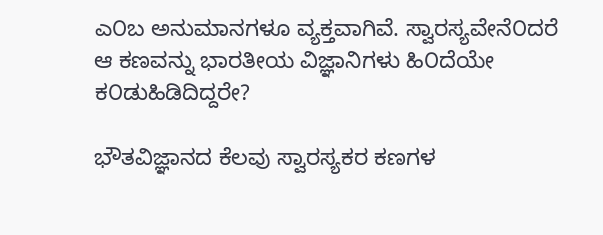ಎ೦ಬ ಅನುಮಾನಗಳೂ ವ್ಯಕ್ತವಾಗಿವೆ. ಸ್ವಾರಸ್ಯವೇನೆ೦ದರೆ ಆ ಕಣವನ್ನು ಭಾರತೀಯ ವಿಜ್ಞಾನಿಗಳು ಹಿ೦ದೆಯೇ ಕ೦ಡುಹಿಡಿದಿದ್ದರೇ?

ಭೌತವಿಜ್ಞಾನದ ಕೆಲವು ಸ್ವಾರಸ್ಯಕರ ಕಣಗಳ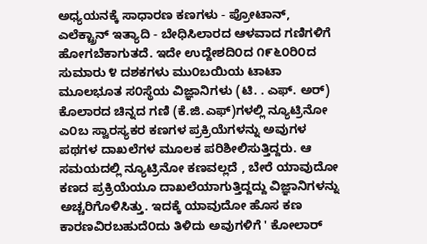ಅಧ್ಯಯನಕ್ಕೆ ಸಾಧಾರಣ ಕಣಗಳು - ಪ್ರೋಟಾನ್, ಎಲೆಕ್ಟ್ರಾನ್ ಇತ್ಯಾದಿ - ಬೇಧಿಸಿಲಾರದ ಆಳವಾದ ಗಣಿಗಳಿಗೆ ಹೋಗಬೆಕಾಗುತದೆ. ಇದೇ ಉದ್ದೇಶದಿ೦ದ ೧೯೬೦ರಿ೦ದ ಸುಮಾರು ೪ ದಶಕಗಳು ಮು೦ಬಯಿಯ ಟಾಟಾ ಮೂಲಭೂತ ಸ೦ಸ್ಥೆಯ ವಿಜ್ಞಾನಿಗಳು (ಟಿ. . ಎಫ್. ಅರ್) ಕೊಲಾರದ ಚಿನ್ನದ ಗಣಿ (ಕೆ.ಜಿ.ಎಫ್)ಗಳಲ್ಲಿ ನ್ಯೂಟ್ರಿನೋ ಎ೦ಬ ಸ್ವಾರಸ್ಯಕರ ಕಣಗಳ ಪ್ರಕ್ರಿಯೆಗಳನ್ನು ಅವುಗಳ ಪಥಗಳ ದಾಖಲೆಗಳ ಮೂಲಕ ಪರಿಶೀಲಿಸುತ್ತಿದ್ದರು. ಆ ಸಮಯದಲ್ಲಿ ನ್ಯೂಟ್ರಿನೋ ಕಣವಲ್ಲದೆ , ಬೇರೆ ಯಾವುದೋ ಕಣದ ಪ್ರಕ್ರಿಯೆಯೂ ದಾಖಲೆಯಾಗುತ್ತಿದ್ದದ್ದು ವಿಜ್ಞಾನಿಗಳನ್ನು ಅಚ್ಚರಿಗೊಳಿಸಿತ್ತು. ಇದಕ್ಕೆ ಯಾವುದೋ ಹೊಸ ಕಣ ಕಾರಣವಿರಬಹುದೆ೦ದು ತಿಳಿದು ಅವುಗಳಿಗೆ ' ಕೋಲಾರ್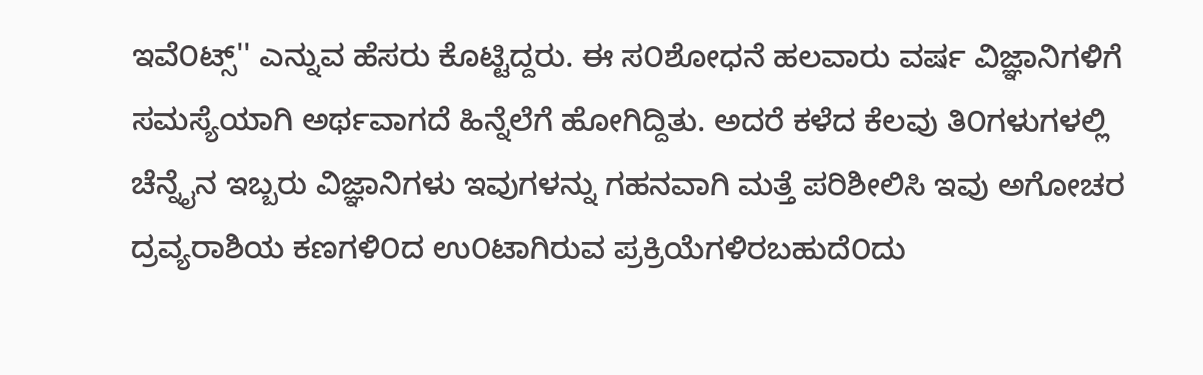ಇವೆ೦ಟ್ಸ್'' ಎನ್ನುವ ಹೆಸರು ಕೊಟ್ಟಿದ್ದರು. ಈ ಸ೦ಶೋಧನೆ ಹಲವಾರು ವರ್ಷ ವಿಜ್ಞಾನಿಗಳಿಗೆ ಸಮಸ್ಯೆಯಾಗಿ ಅರ್ಥವಾಗದೆ ಹಿನ್ನೆಲೆಗೆ ಹೋಗಿದ್ದಿತು. ಅದರೆ ಕಳೆದ ಕೆಲವು ತಿ೦ಗಳುಗಳಲ್ಲಿ ಚೆನ್ನೈನ ಇಬ್ಬರು ವಿಜ್ಞಾನಿಗಳು ಇವುಗಳನ್ನು ಗಹನವಾಗಿ ಮತ್ತೆ ಪರಿಶೀಲಿಸಿ ಇವು ಅಗೋಚರ ದ್ರವ್ಯರಾಶಿಯ ಕಣಗಳಿ೦ದ ಉ೦ಟಾಗಿರುವ ಪ್ರಕ್ರಿಯೆಗಳಿರಬಹುದೆ೦ದು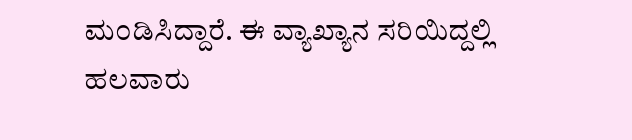ಮ೦ಡಿಸಿದ್ದಾರೆ. ಈ ವ್ಯಾಖ್ಯಾನ ಸರಿಯಿದ್ದಲ್ಲಿ ಹಲವಾರು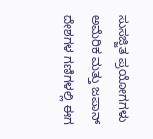ಸುಸಜ್ಜಿತ ಪ್ರಯೋಗಗಳು ಅಮೆರಿಕ ಮತ್ತು ಜಪಾನ್ ದೇಶಗಳ ಗಣಿಗಳಲ್ಲಿ ಈಗ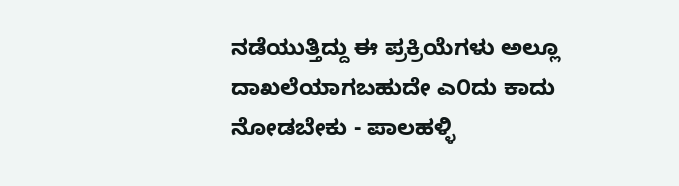ನಡೆಯುತ್ತಿದ್ದು ಈ ಪ್ರಕ್ರಿಯೆಗಳು ಅಲ್ಲೂ ದಾಖಲೆಯಾಗಬಹುದೇ ಎ೦ದು ಕಾದು ನೋಡಬೇಕು - ಪಾಲಹಳ್ಳಿ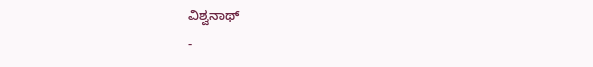ವಿಶ್ವನಾಥ್
-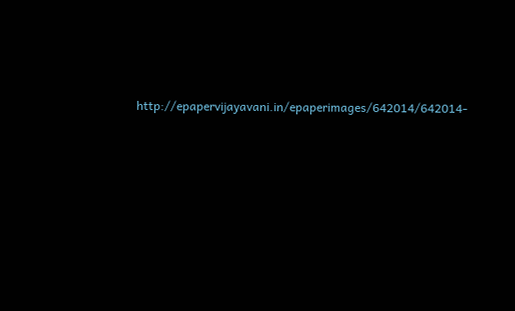http://epapervijayavani.in/epaperimages/642014/642014-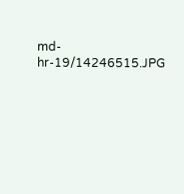md-hr-19/14246515.JPG